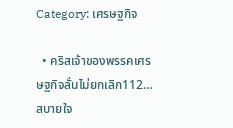Category: เศรษฐกิจ

  • คริสเจ้าของพรรคเศรษฐกิจลั่นไม่ยกเลิก112…สบายใจ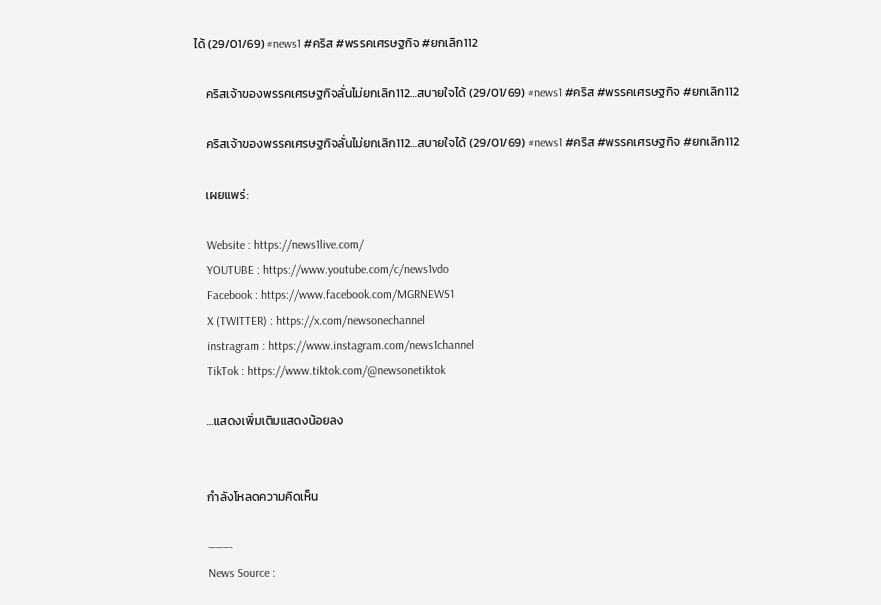ได้ (29/01/69) #news1 #คริส #พรรคเศรษฐกิจ #ยกเลิก112

    คริสเจ้าของพรรคเศรษฐกิจลั่นไม่ยกเลิก112…สบายใจได้ (29/01/69) #news1 #คริส #พรรคเศรษฐกิจ #ยกเลิก112

    คริสเจ้าของพรรคเศรษฐกิจลั่นไม่ยกเลิก112…สบายใจได้ (29/01/69) #news1 #คริส #พรรคเศรษฐกิจ #ยกเลิก112

    เผยแพร่:

    Website : https://news1live.com/
    YOUTUBE : https://www.youtube.com/c/news1vdo
    Facebook : https://www.facebook.com/MGRNEWS1
    X (TWITTER) : https://x.com/newsonechannel
    instragram : https://www.instagram.com/news1channel
    TikTok : https://www.tiktok.com/@newsonetiktok

    …แสดงเพิ่มเติมแสดงน้อยลง


    กำลังโหลดความคิดเห็น

    ———-
    News Source :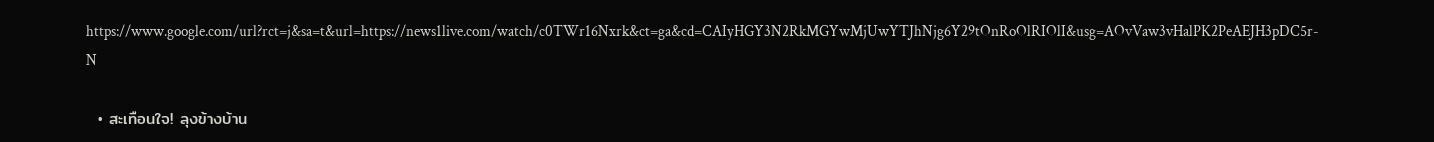https://www.google.com/url?rct=j&sa=t&url=https://news1live.com/watch/c0TWr16Nxrk&ct=ga&cd=CAIyHGY3N2RkMGYwMjUwYTJhNjg6Y29tOnRoOlRIOlI&usg=AOvVaw3vHalPK2PeAEJH3pDC5r-N

  • สะเทือนใจ! ลุงข้างบ้าน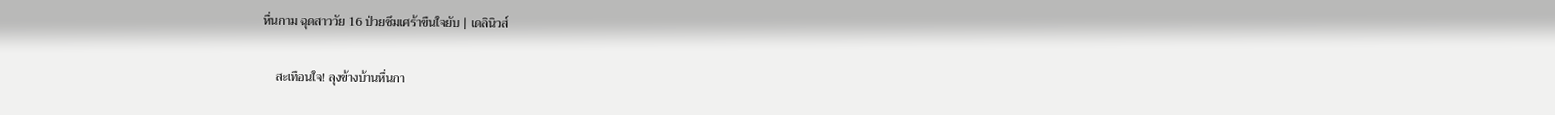หื่นกาม ฉุดสาววัย 16 ป่วยซึมเศร้าขืนใจยับ | เดลินิวส์

    สะเทือนใจ! ลุงข้างบ้านหื่นกา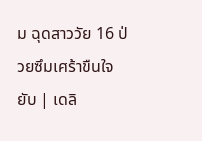ม ฉุดสาววัย 16 ป่วยซึมเศร้าขืนใจยับ | เดลิ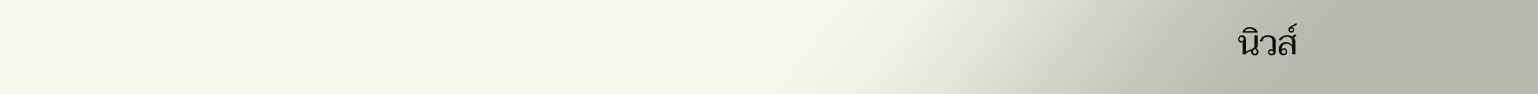นิวส์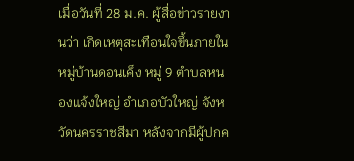เมื่อวันที่ 28 ม.ค. ผู้สื่อข่าวรายงานว่า เกิดเหตุสะเทือนใจขึ้นภายในหมู่บ้านดอนเค็ง หมู่ 9 ตำบลหนองแจ้งใหญ่ อำเภอบัวใหญ่ จังหวัดนครราชสีมา หลังจากมีผู้ปกค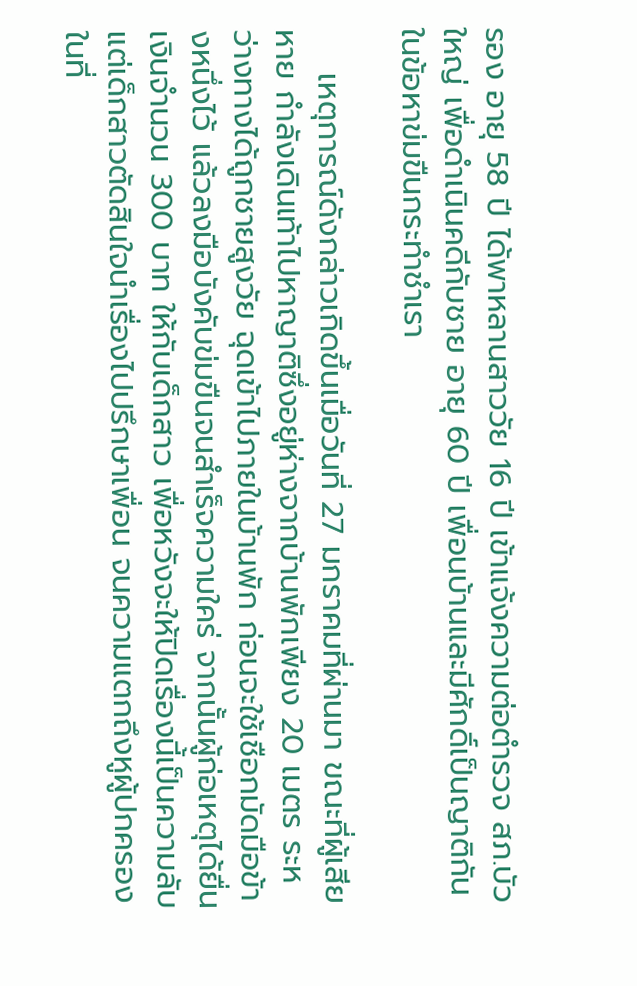รอง อายุ 58 ปี ได้พาหลานสาววัย 16 ปี เข้าแจ้งความต่อตำรวจ สภ.บัวใหญ่ เพื่อดำเนินคดีกับชาย อายุ 60 ปี เพื่อนบ้านและมีศักดิ์เป็นญาติกัน ในข้อหาข่มขืนกระทำชำเรา

    เหตุการณ์ดังกล่าวเกิดขึ้นเมื่อวันที่ 27 มกราคมที่ผ่านมา ขณะที่ผู้เสียหาย กำลังเดินเท้าไปหาญาติซึ่งอยู่ห่างจากบ้านพักเพียง 20 เมตร ระหว่างทางได้ถูกชายสูงวัย ฉุดเข้าไปภายในบ้านพัก ก่อนจะใช้เชือกมัดมือข้างหนึ่งไว้ แล้วลงมือบังคับข่มขืนจนสำเร็จความใคร่ จากนั้นผู้ก่อเหตุได้ยื่นเงินจำนวน 300 บาท ให้กับเด็กสาว เพื่อหวังจะให้ปิดเรื่องนี้เป็นความลับ แต่เด็กสาวตัดสินใจนำเรื่องไปปรึกษาเพื่อน จนความแตกถึงหูผู้ปกครองในที่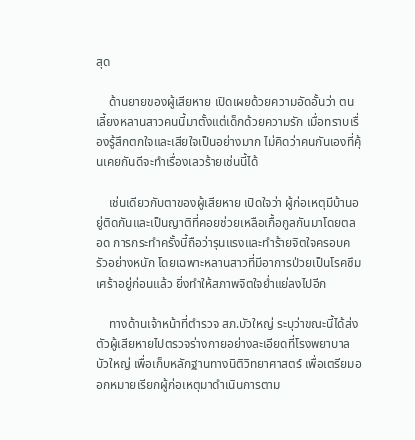สุด

    ด้านยายของผู้เสียหาย เปิดเผยด้วยความอัดอั้นว่า ตนเลี้ยงหลานสาวคนนี้มาตั้งแต่เด็กด้วยความรัก เมื่อทราบเรื่องรู้สึกตกใจและเสียใจเป็นอย่างมาก ไม่คิดว่าคนกันเองที่คุ้นเคยกันดีจะทำเรื่องเลวร้ายเช่นนี้ได้

    เช่นเดียวกับตาของผู้เสียหาย เปิดใจว่า ผู้ก่อเหตุมีบ้านอยู่ติดกันและเป็นญาติที่คอยช่วยเหลือเกื้อกูลกันมาโดยตลอด การกระทำครั้งนี้ถือว่ารุนแรงและทำร้ายจิตใจครอบครัวอย่างหนัก โดยเฉพาะหลานสาวที่มีอาการป่วยเป็นโรคซึมเศร้าอยู่ก่อนแล้ว ยิ่งทำให้สภาพจิตใจย่ำแย่ลงไปอีก

    ทางด้านเจ้าหน้าที่ตำรวจ สภ.บัวใหญ่ ระบุว่าขณะนี้ได้ส่งตัวผู้เสียหายไปตรวจร่างกายอย่างละเอียดที่โรงพยาบาลบัวใหญ่ เพื่อเก็บหลักฐานทางนิติวิทยาศาสตร์ เพื่อเตรียมออกหมายเรียกผู้ก่อเหตุมาดำเนินการตาม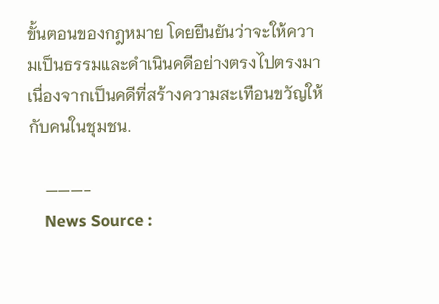ขั้นตอนของกฎหมาย โดยยืนยันว่าจะให้ความเป็นธรรมและดำเนินคดีอย่างตรงไปตรงมา เนื่องจากเป็นคดีที่สร้างความสะเทือนขวัญให้กับคนในชุมชน.

    ———-
    News Source :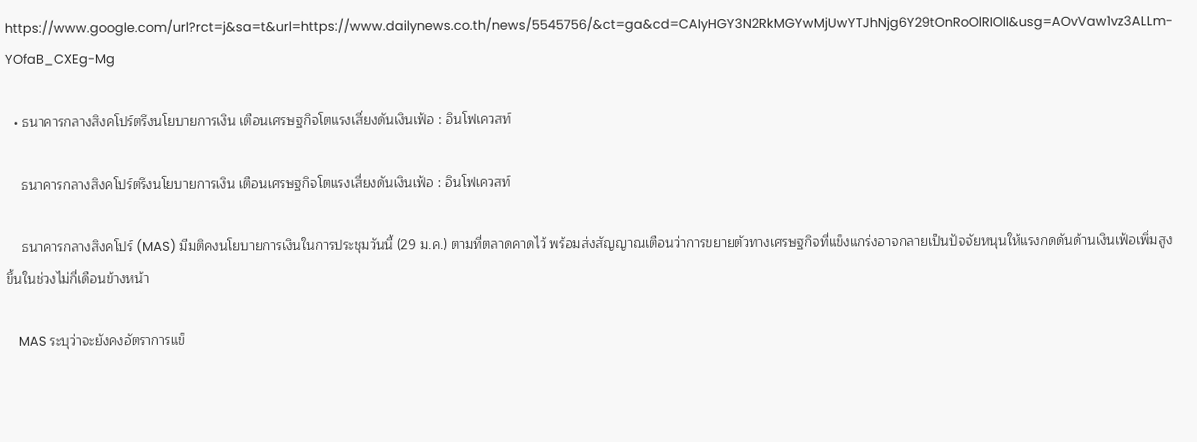https://www.google.com/url?rct=j&sa=t&url=https://www.dailynews.co.th/news/5545756/&ct=ga&cd=CAIyHGY3N2RkMGYwMjUwYTJhNjg6Y29tOnRoOlRIOlI&usg=AOvVaw1vz3ALLm-YOfaB_CXEg-Mg

  • ธนาคารกลางสิงคโปร์ตรึงนโยบายการเงิน เตือนเศรษฐกิจโตแรงเสี่ยงดันเงินเฟ้อ : อินโฟเควสท์

    ธนาคารกลางสิงคโปร์ตรึงนโยบายการเงิน เตือนเศรษฐกิจโตแรงเสี่ยงดันเงินเฟ้อ : อินโฟเควสท์

    ธนาคารกลางสิงคโปร์ (MAS) มีมติคงนโยบายการเงินในการประชุมวันนี้ (29 ม.ค.) ตามที่ตลาดคาดไว้ พร้อมส่งสัญญาณเตือนว่าการขยายตัวทางเศรษฐกิจที่แข็งแกร่งอาจกลายเป็นปัจจัยหนุนให้แรงกดดันด้านเงินเฟ้อเพิ่มสูงขึ้นในช่วงไม่กี่เดือนข้างหน้า

    MAS ระบุว่าจะยังคงอัตราการแข็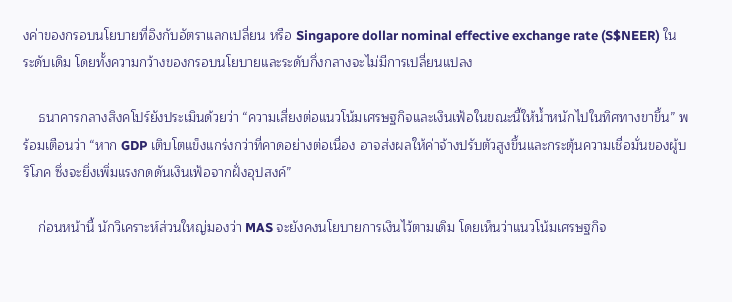งค่าของกรอบนโยบายที่อิงกับอัตราแลกเปลี่ยน หรือ Singapore dollar nominal effective exchange rate (S$NEER) ในระดับเดิม โดยทั้งความกว้างของกรอบนโยบายและระดับกึ่งกลางจะไม่มีการเปลี่ยนแปลง

    ธนาคารกลางสิงคโปร์ยังประเมินด้วยว่า “ความเสี่ยงต่อแนวโน้มเศรษฐกิจและเงินเฟ้อในขณะนี้ให้น้ำหนักไปในทิศทางขาขึ้น” พร้อมเตือนว่า “หาก GDP เติบโตแข็งแกร่งกว่าที่คาดอย่างต่อเนื่อง อาจส่งผลให้ค่าจ้างปรับตัวสูงขึ้นและกระตุ้นความเชื่อมั่นของผู้บริโภค ซึ่งจะยิ่งเพิ่มแรงกดดันเงินเฟ้อจากฝั่งอุปสงค์”

    ก่อนหน้านี้ นักวิเคราะห์ส่วนใหญ่มองว่า MAS จะยังคงนโยบายการเงินไว้ตามเดิม โดยเห็นว่าแนวโน้มเศรษฐกิจ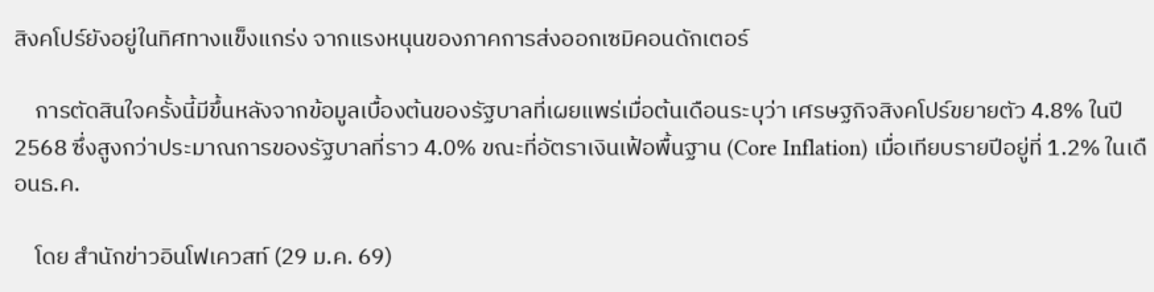สิงคโปร์ยังอยู่ในทิศทางแข็งแกร่ง จากแรงหนุนของภาคการส่งออกเซมิคอนดักเตอร์

    การตัดสินใจครั้งนี้มีขึ้นหลังจากข้อมูลเบื้องต้นของรัฐบาลที่เผยแพร่เมื่อต้นเดือนระบุว่า เศรษฐกิจสิงคโปร์ขยายตัว 4.8% ในปี 2568 ซึ่งสูงกว่าประมาณการของรัฐบาลที่ราว 4.0% ขณะที่อัตราเงินเฟ้อพื้นฐาน (Core Inflation) เมื่อเทียบรายปีอยู่ที่ 1.2% ในเดือนธ.ค.

    โดย สำนักข่าวอินโฟเควสท์ (29 ม.ค. 69)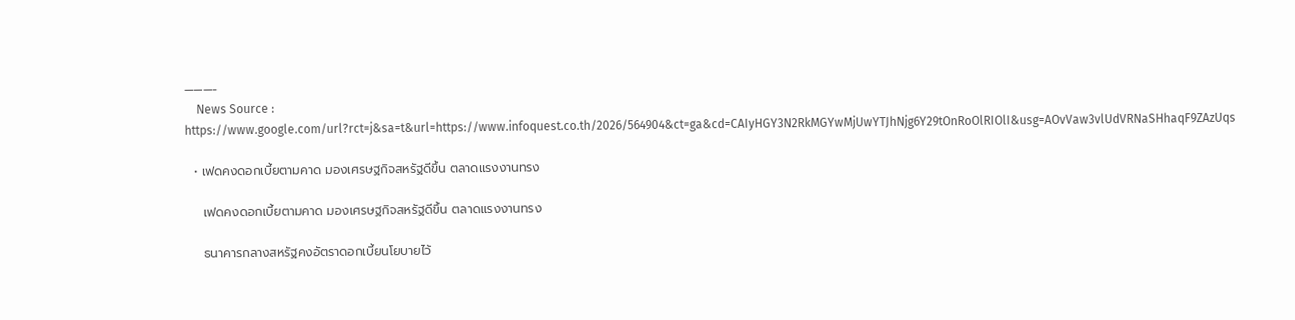———-
    News Source : https://www.google.com/url?rct=j&sa=t&url=https://www.infoquest.co.th/2026/564904&ct=ga&cd=CAIyHGY3N2RkMGYwMjUwYTJhNjg6Y29tOnRoOlRIOlI&usg=AOvVaw3vlUdVRNaSHhaqF9ZAzUqs

  • เฟดคงดอกเบี้ยตามคาด มองเศรษฐกิจสหรัฐดีขึ้น ตลาดแรงงานทรง

    เฟดคงดอกเบี้ยตามคาด มองเศรษฐกิจสหรัฐดีขึ้น ตลาดแรงงานทรง

    ธนาคารกลางสหรัฐคงอัตราดอกเบี้ยนโยบายไว้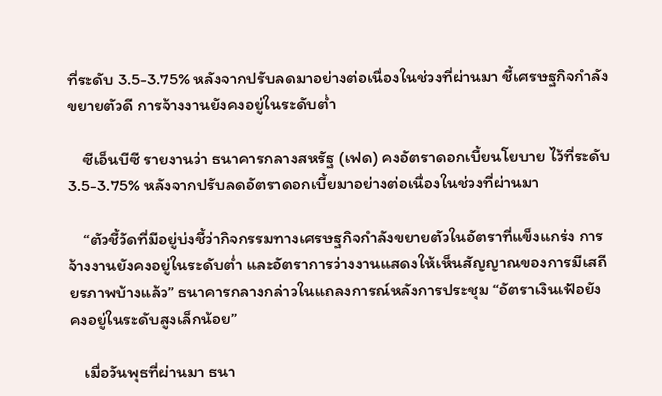ที่ระดับ 3.5-3.75% หลังจากปรับลดมาอย่างต่อเนื่องในช่วงที่ผ่านมา ชี้เศรษฐกิจกำลังขยายตัวดี การจ้างงานยังคงอยู่ในระดับต่ำ

    ซีเอ็นบีซี รายงานว่า ธนาคารกลางสหรัฐ (เฟด) คงอัตราดอกเบี้ยนโยบาย ไว้ที่ระดับ 3.5-3.75% หลังจากปรับลดอัตราดอกเบี้ยมาอย่างต่อเนื่องในช่วงที่ผ่านมา

    “ตัวชี้วัดที่มีอยู่บ่งชี้ว่ากิจกรรมทางเศรษฐกิจกำลังขยายตัวในอัตราที่แข็งแกร่ง การจ้างงานยังคงอยู่ในระดับต่ำ และอัตราการว่างงานแสดงให้เห็นสัญญาณของการมีเสถียรภาพบ้างแล้ว” ธนาคารกลางกล่าวในแถลงการณ์หลังการประชุม “อัตราเงินเฟ้อยังคงอยู่ในระดับสูงเล็กน้อย”

    เมื่อวันพุธที่ผ่านมา ธนา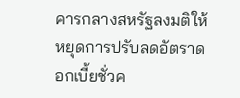คารกลางสหรัฐลงมติให้หยุดการปรับลดอัตราดอกเบี้ยชั่วค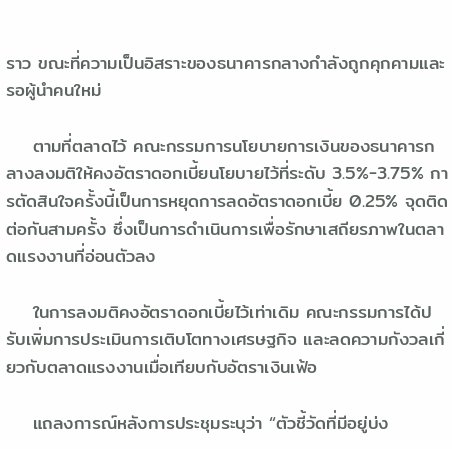ราว ขณะที่ความเป็นอิสราะของธนาคารกลางกำลังถูกคุกคามและรอผู้นำคนใหม่

    ตามที่ตลาดไว้ คณะกรรมการนโยบายการเงินของธนาคารกลางลงมติให้คงอัตราดอกเบี้ยนโยบายไว้ที่ระดับ 3.5%-3.75% การตัดสินใจครั้งนี้เป็นการหยุดการลดอัตราดอกเบี้ย 0.25% จุดติดต่อกันสามครั้ง ซึ่งเป็นการดำเนินการเพื่อรักษาเสถียรภาพในตลาดแรงงานที่อ่อนตัวลง

    ในการลงมติคงอัตราดอกเบี้ยไว้เท่าเดิม คณะกรรมการได้ปรับเพิ่มการประเมินการเติบโตทางเศรษฐกิจ และลดความกังวลเกี่ยวกับตลาดแรงงานเมื่อเทียบกับอัตราเงินเฟ้อ

    แถลงการณ์หลังการประชุมระบุว่า “ตัวชี้วัดที่มีอยู่บ่ง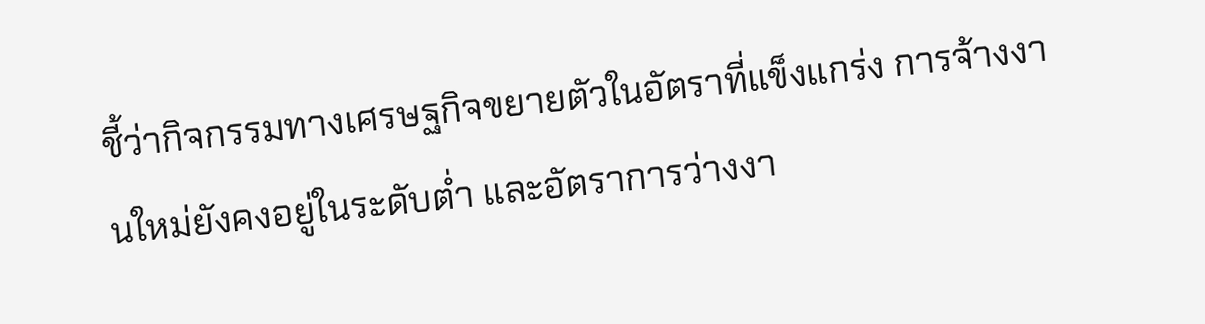ชี้ว่ากิจกรรมทางเศรษฐกิจขยายตัวในอัตราที่แข็งแกร่ง การจ้างงานใหม่ยังคงอยู่ในระดับต่ำ และอัตราการว่างงา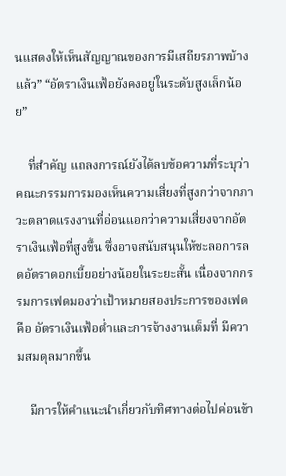นแสดงให้เห็นสัญญาณของการมีเสถียรภาพบ้างแล้ว” “อัตราเงินเฟ้อยังคงอยู่ในระดับสูงเล็กน้อย”

    ที่สำคัญ แถลงการณ์ยังได้ลบข้อความที่ระบุว่าคณะกรรมการมองเห็นความเสี่ยงที่สูงกว่าจากภาวะตลาดแรงงานที่อ่อนแอกว่าความเสี่ยงจากอัตราเงินเฟ้อที่สูงขึ้น ซึ่งอาจสนับสนุนให้ชะลอการลดอัตราดอกเบี้ยอย่างน้อยในระยะสั้น เนื่องจากกรรมการเฟดมองว่าเป้าหมายสองประการของเฟด คือ อัตราเงินเฟ้อต่ำและการจ้างงานเต็มที่ มีความสมดุลมากขึ้น

    มีการให้คำแนะนำเกี่ยวกับทิศทางต่อไปค่อนข้า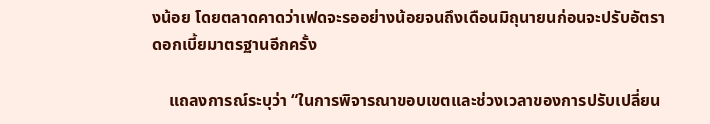งน้อย โดยตลาดคาดว่าเฟดจะรออย่างน้อยจนถึงเดือนมิถุนายนก่อนจะปรับอัตราดอกเบี้ยมาตรฐานอีกครั้ง

    แถลงการณ์ระบุว่า “ในการพิจารณาขอบเขตและช่วงเวลาของการปรับเปลี่ยน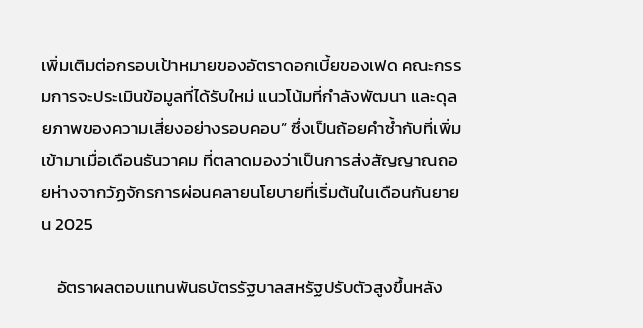เพิ่มเติมต่อกรอบเป้าหมายของอัตราดอกเบี้ยของเฟด คณะกรรมการจะประเมินข้อมูลที่ได้รับใหม่ แนวโน้มที่กำลังพัฒนา และดุลยภาพของความเสี่ยงอย่างรอบคอบ” ซึ่งเป็นถ้อยคำซ้ำกับที่เพิ่มเข้ามาเมื่อเดือนธันวาคม ที่ตลาดมองว่าเป็นการส่งสัญญาณถอยห่างจากวัฏจักรการผ่อนคลายนโยบายที่เริ่มต้นในเดือนกันยายน 2025

    อัตราผลตอบแทนพันธบัตรรัฐบาลสหรัฐปรับตัวสูงขึ้นหลัง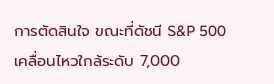การตัดสินใจ ขณะที่ดัชนี S&P 500 เคลื่อนไหวใกล้ระดับ 7,000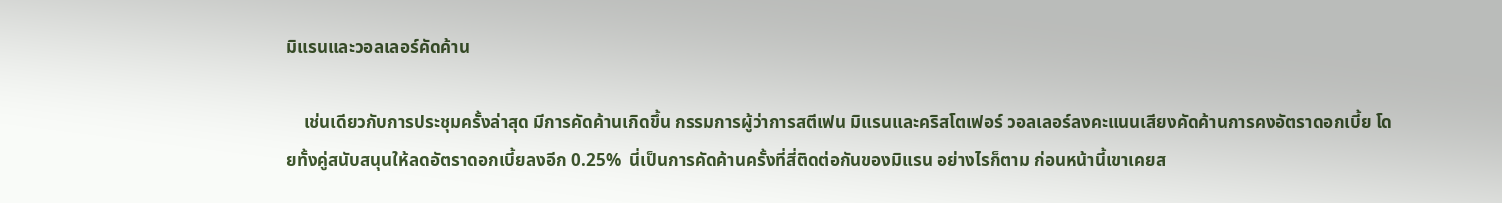มิแรนและวอลเลอร์คัดค้าน

    เช่นเดียวกับการประชุมครั้งล่าสุด มีการคัดค้านเกิดขึ้น กรรมการผู้ว่าการสตีเฟน มิแรนและคริสโตเฟอร์ วอลเลอร์ลงคะแนนเสียงคัดค้านการคงอัตราดอกเบี้ย โดยทั้งคู่สนับสนุนให้ลดอัตราดอกเบี้ยลงอีก 0.25%  นี่เป็นการคัดค้านครั้งที่สี่ติดต่อกันของมิแรน อย่างไรก็ตาม ก่อนหน้านี้เขาเคยส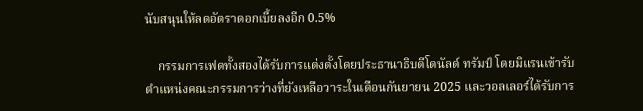นับสนุนให้ลดอัตราดอกเบี้ยลงอีก 0.5%

    กรรมการเฟดทั้งสองได้รับการแต่งตั้งโดยประธานาธิบดีโดนัลด์ ทรัมป์ โดยมิแรนเข้ารับตำแหน่งคณะกรรมการว่างที่ยังเหลือวาระในเดือนกันยายน 2025 และวอลเลอร์ได้รับการ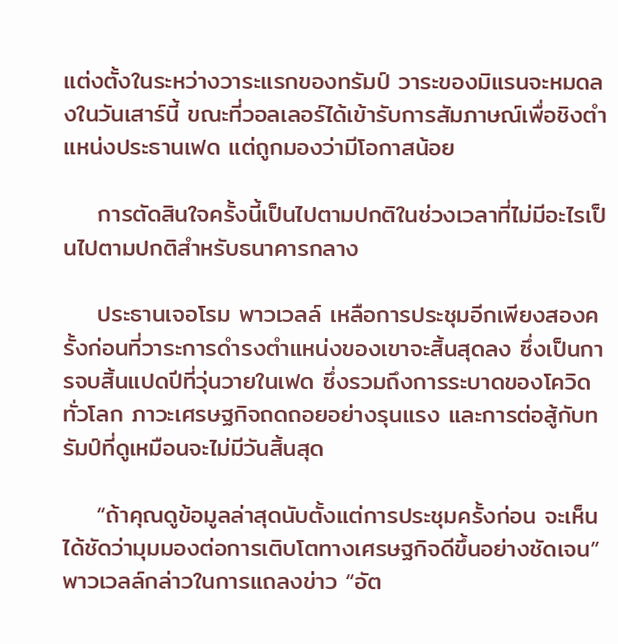แต่งตั้งในระหว่างวาระแรกของทรัมป์ วาระของมิแรนจะหมดลงในวันเสาร์นี้ ขณะที่วอลเลอร์ได้เข้ารับการสัมภาษณ์เพื่อชิงตำแหน่งประธานเฟด แต่ถูกมองว่ามีโอกาสน้อย

    การตัดสินใจครั้งนี้เป็นไปตามปกติในช่วงเวลาที่ไม่มีอะไรเป็นไปตามปกติสำหรับธนาคารกลาง

    ประธานเจอโรม พาวเวลล์ เหลือการประชุมอีกเพียงสองครั้งก่อนที่วาระการดำรงตำแหน่งของเขาจะสิ้นสุดลง ซึ่งเป็นการจบสิ้นแปดปีที่วุ่นวายในเฟด ซึ่งรวมถึงการระบาดของโควิดทั่วโลก ภาวะเศรษฐกิจถดถอยอย่างรุนแรง และการต่อสู้กับทรัมป์ที่ดูเหมือนจะไม่มีวันสิ้นสุด

    “ถ้าคุณดูข้อมูลล่าสุดนับตั้งแต่การประชุมครั้งก่อน จะเห็นได้ชัดว่ามุมมองต่อการเติบโตทางเศรษฐกิจดีขึ้นอย่างชัดเจน” พาวเวลล์กล่าวในการแถลงข่าว “อัต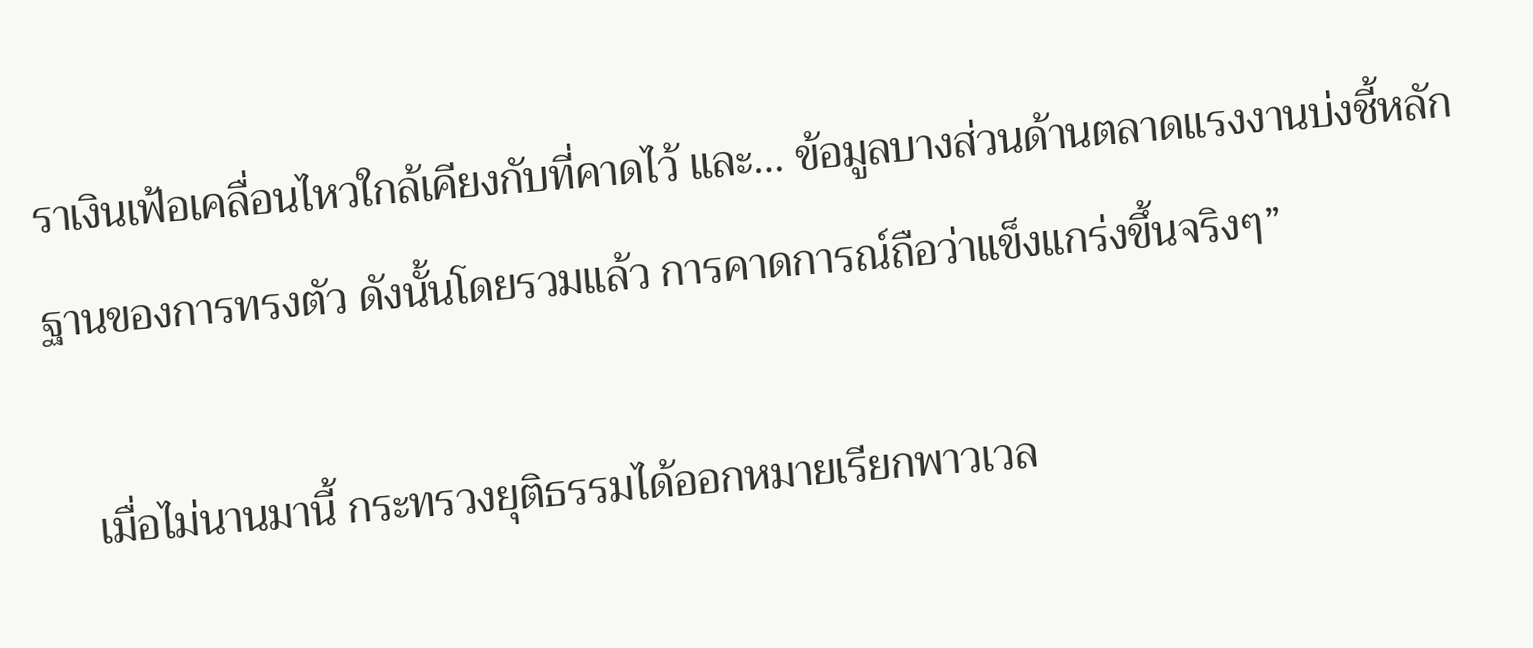ราเงินเฟ้อเคลื่อนไหวใกล้เคียงกับที่คาดไว้ และ… ข้อมูลบางส่วนด้านตลาดแรงงานบ่งชี้หลักฐานของการทรงตัว ดังนั้นโดยรวมแล้ว การคาดการณ์ถือว่าแข็งแกร่งขึ้นจริงๆ”

    เมื่อไม่นานมานี้ กระทรวงยุติธรรมได้ออกหมายเรียกพาวเวล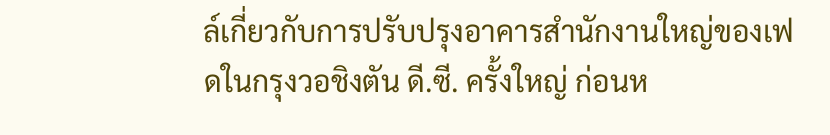ล์เกี่ยวกับการปรับปรุงอาคารสำนักงานใหญ่ของเฟดในกรุงวอชิงตัน ดี.ซี. ครั้งใหญ่ ก่อนห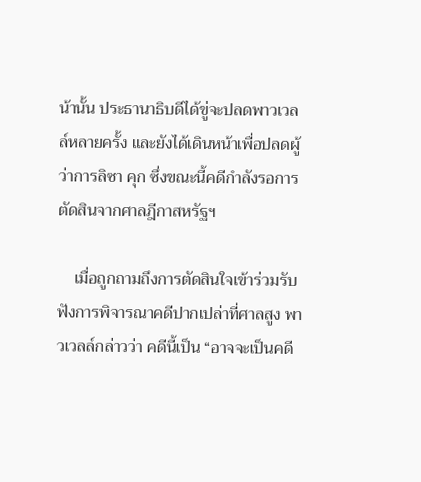น้านั้น ประธานาธิบดีได้ขู่จะปลดพาวเวลล์หลายครั้ง และยังได้เดินหน้าเพื่อปลดผู้ว่าการลิซา คุก ซึ่งขณะนี้คดีกำลังรอการตัดสินจากศาลฎีกาสหรัฐฯ

    เมื่อถูกถามถึงการตัดสินใจเข้าร่วมรับฟังการพิจารณาคดีปากเปล่าที่ศาลสูง พาวเวลล์กล่าวว่า คดีนี้เป็น “อาจจะเป็นคดี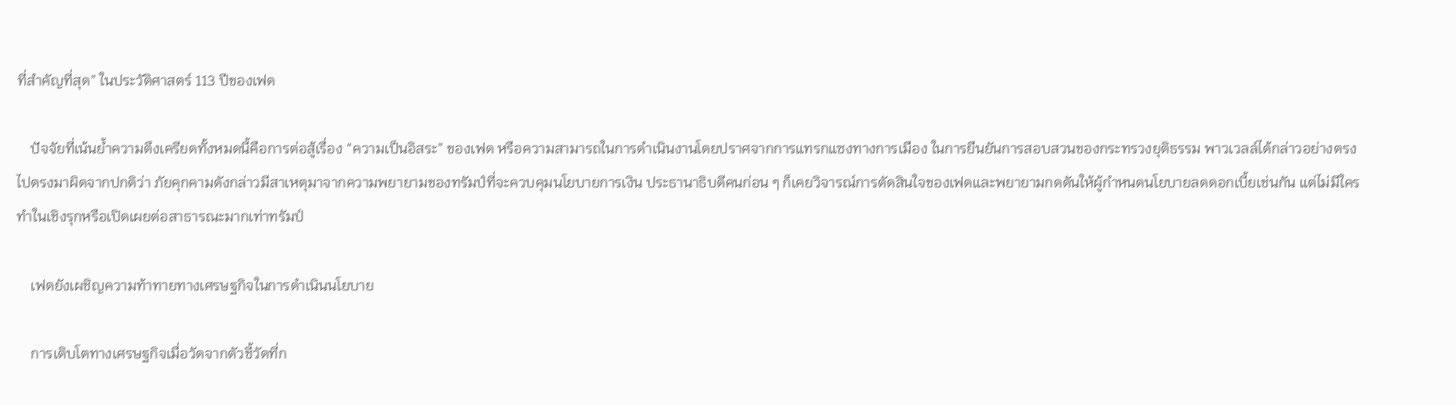ที่สำคัญที่สุด” ในประวัติศาสตร์ 113 ปีของเฟด

    ปัจจัยที่เน้นย้ำความตึงเครียดทั้งหมดนี้คือการต่อสู้เรื่อง “ความเป็นอิสระ” ของเฟด หรือความสามารถในการดำเนินงานโดยปราศจากการแทรกแซงทางการเมือง ในการยืนยันการสอบสวนของกระทรวงยุติธรรม พาวเวลล์ได้กล่าวอย่างตรงไปตรงมาผิดจากปกติว่า ภัยคุกคามดังกล่าวมีสาเหตุมาจากความพยายามของทรัมป์ที่จะควบคุมนโยบายการเงิน ประธานาธิบดีคนก่อน ๆ ก็เคยวิจารณ์การตัดสินใจของเฟดและพยายามกดดันให้ผู้กำหนดนโยบายลดดอกเบี้ยเช่นกัน แต่ไม่มีใครทำในเชิงรุกหรือเปิดเผยต่อสาธารณะมากเท่าทรัมป์

    เฟดยังเผชิญความท้าทายทางเศรษฐกิจในการดำเนินนโยบาย

    การเติบโตทางเศรษฐกิจเมื่อวัดจากตัวชี้วัดที่ก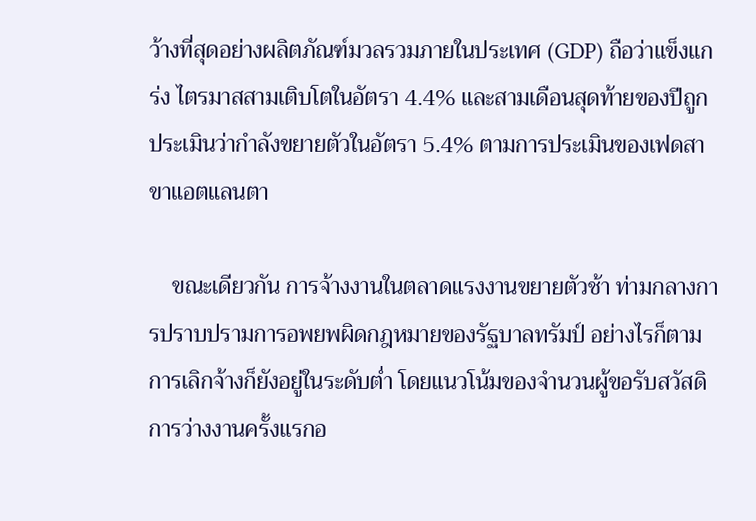ว้างที่สุดอย่างผลิตภัณฑ์มวลรวมภายในประเทศ (GDP) ถือว่าแข็งแกร่ง ไตรมาสสามเติบโตในอัตรา 4.4% และสามเดือนสุดท้ายของปีถูกประเมินว่ากำลังขยายตัวในอัตรา 5.4% ตามการประเมินของเฟดสาขาแอตแลนตา

    ขณะเดียวกัน การจ้างงานในตลาดแรงงานขยายตัวช้า ท่ามกลางการปราบปรามการอพยพผิดกฎหมายของรัฐบาลทรัมป์ อย่างไรก็ตาม การเลิกจ้างก็ยังอยู่ในระดับต่ำ โดยแนวโน้มของจำนวนผู้ขอรับสวัสดิการว่างงานครั้งแรกอ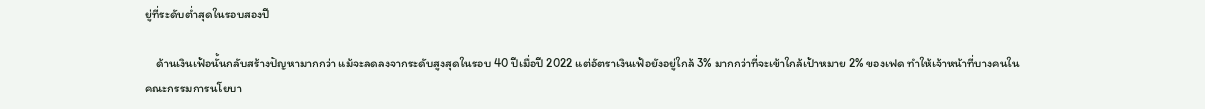ยู่ที่ระดับต่ำสุดในรอบสองปี

    ด้านเงินเฟ้อนั้นกลับสร้างปัญหามากกว่า แม้จะลดลงจากระดับสูงสุดในรอบ 40 ปีเมื่อปี 2022 แต่อัตราเงินเฟ้อยังอยู่ใกล้ 3% มากกว่าที่จะเข้าใกล้เป้าหมาย 2% ของเฟด ทำให้เจ้าหน้าที่บางคนในคณะกรรมการนโยบา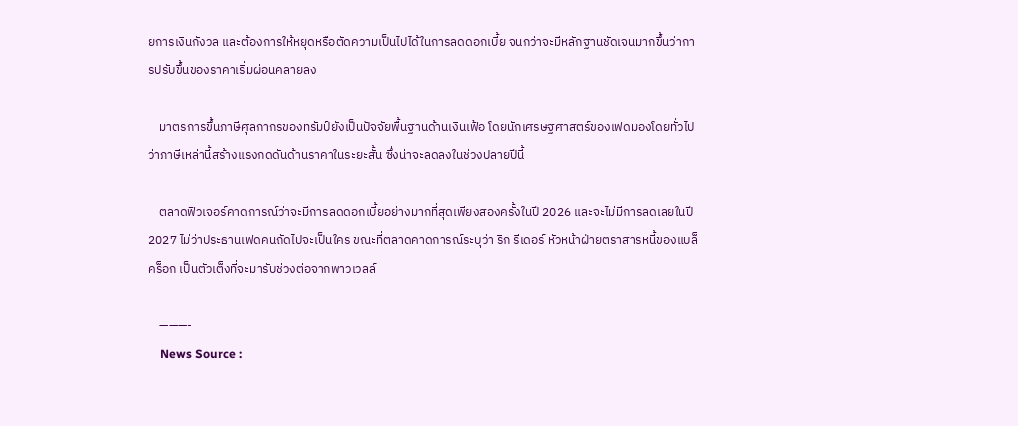ยการเงินกังวล และต้องการให้หยุดหรือตัดความเป็นไปได้ในการลดดอกเบี้ย จนกว่าจะมีหลักฐานชัดเจนมากขึ้นว่าการปรับขึ้นของราคาเริ่มผ่อนคลายลง

    มาตรการขึ้นภาษีศุลกากรของทรัมป์ยังเป็นปัจจัยพื้นฐานด้านเงินเฟ้อ โดยนักเศรษฐศาสตร์ของเฟดมองโดยทั่วไปว่าภาษีเหล่านี้สร้างแรงกดดันด้านราคาในระยะสั้น ซึ่งน่าจะลดลงในช่วงปลายปีนี้

    ตลาดฟิวเจอร์คาดการณ์ว่าจะมีการลดดอกเบี้ยอย่างมากที่สุดเพียงสองครั้งในปี 2026 และจะไม่มีการลดเลยในปี 2027 ไม่ว่าประธานเฟดคนถัดไปจะเป็นใคร ขณะที่ตลาดคาดการณ์ระบุว่า ริก รีเดอร์ หัวหน้าฝ่ายตราสารหนี้ของแบล็คร็อก เป็นตัวเต็งที่จะมารับช่วงต่อจากพาวเวลล์

    ———-
    News Source :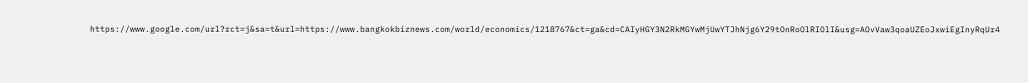https://www.google.com/url?rct=j&sa=t&url=https://www.bangkokbiznews.com/world/economics/1218767&ct=ga&cd=CAIyHGY3N2RkMGYwMjUwYTJhNjg6Y29tOnRoOlRIOlI&usg=AOvVaw3qoaUZEoJxwiEgInyRqUr4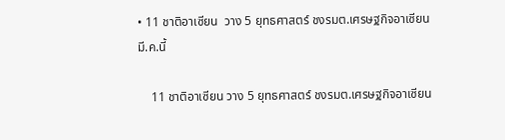• 11 ชาติอาเซียน  วาง 5 ยุทธศาสตร์ ชงรมต.เศรษฐกิจอาเซียน มี.ค.นี้

    11 ชาติอาเซียน วาง 5 ยุทธศาสตร์ ชงรมต.เศรษฐกิจอาเซียน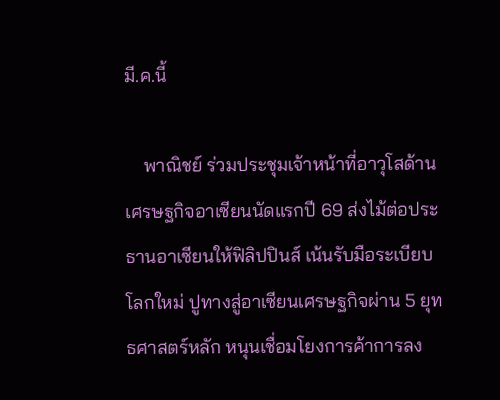มี.ค.นี้

    พาณิชย์ ร่วมประชุมเจ้าหน้าที่อาวุโสด้านเศรษฐกิจอาเซียนนัดแรกปี 69 ส่งไม้ต่อประธานอาเซียนให้ฟิลิปปินส์ เน้นรับมือระเบียบโลกใหม่ ปูทางสู่อาเซียนเศรษฐกิจผ่าน 5 ยุทธศาสตร์หลัก หนุนเชื่อมโยงการค้าการลง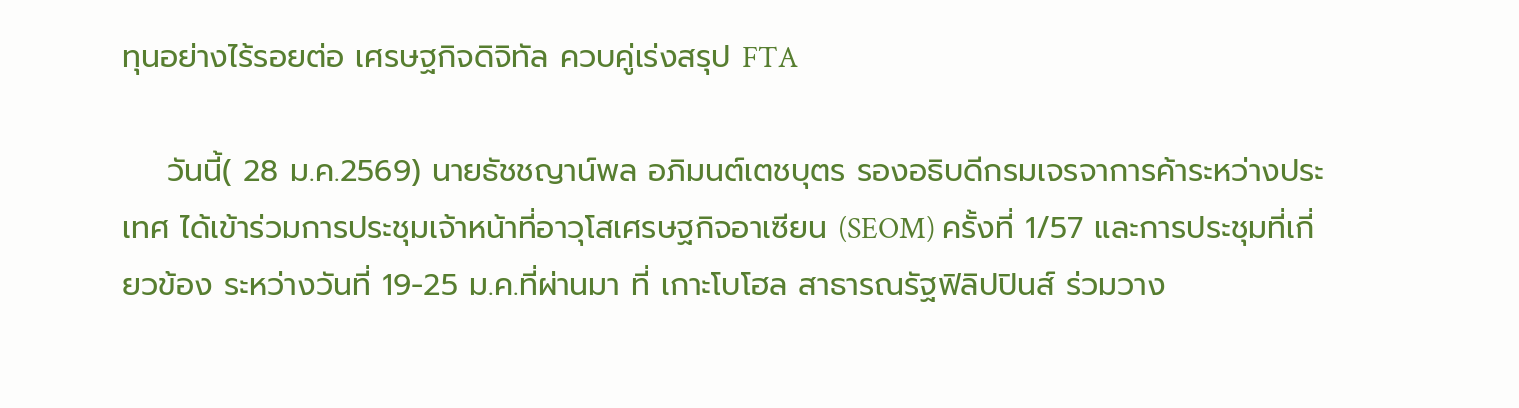ทุนอย่างไร้รอยต่อ เศรษฐกิจดิจิทัล ควบคู่เร่งสรุป FTA

    วันนี้( 28 ม.ค.2569) นายธัชชญาน์พล อภิมนต์เตชบุตร รองอธิบดีกรมเจรจาการค้าระหว่างประเทศ ได้เข้าร่วมการประชุมเจ้าหน้าที่อาวุโสเศรษฐกิจอาเซียน (SEOM) ครั้งที่ 1/57 และการประชุมที่เกี่ยวข้อง ระหว่างวันที่ 19-25 ม.ค.ที่ผ่านมา ที่ เกาะโบโฮล สาธารณรัฐฟิลิปปินส์ ร่วมวาง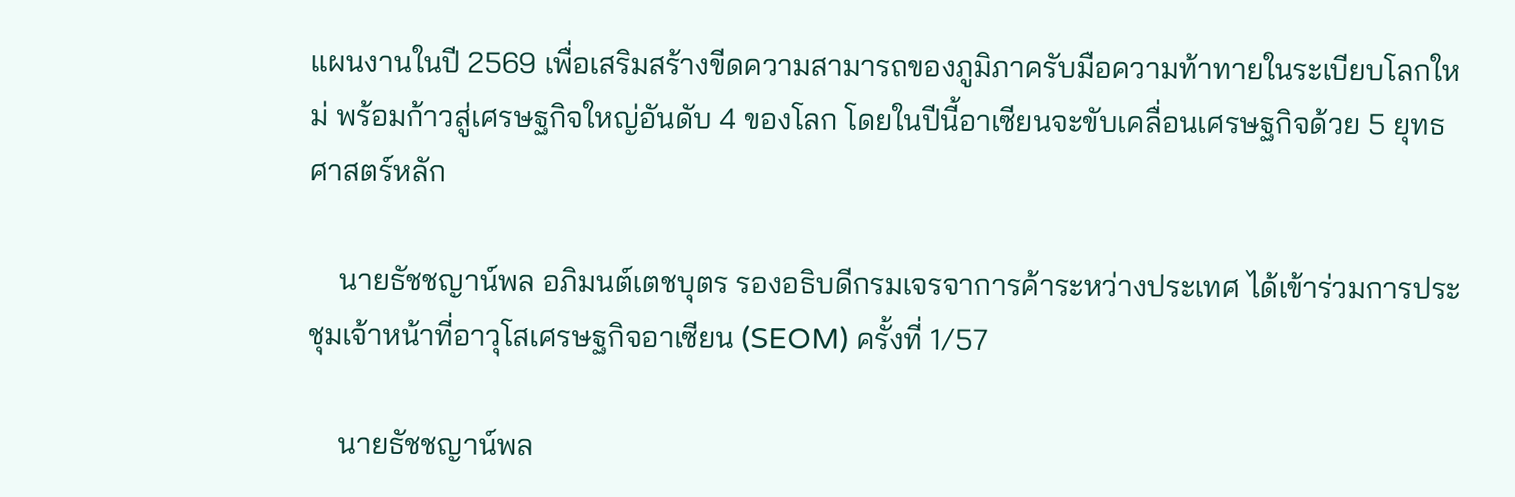แผนงานในปี 2569 เพื่อเสริมสร้างขีดความสามารถของภูมิภาครับมือความท้าทายในระเบียบโลกใหม่ พร้อมก้าวสู่เศรษฐกิจใหญ่อันดับ 4 ของโลก โดยในปีนี้อาเซียนจะขับเคลื่อนเศรษฐกิจด้วย 5 ยุทธศาสตร์หลัก

    นายธัชชญาน์พล อภิมนต์เตชบุตร รองอธิบดีกรมเจรจาการค้าระหว่างประเทศ ได้เข้าร่วมการประชุมเจ้าหน้าที่อาวุโสเศรษฐกิจอาเซียน (SEOM) ครั้งที่ 1/57

    นายธัชชญาน์พล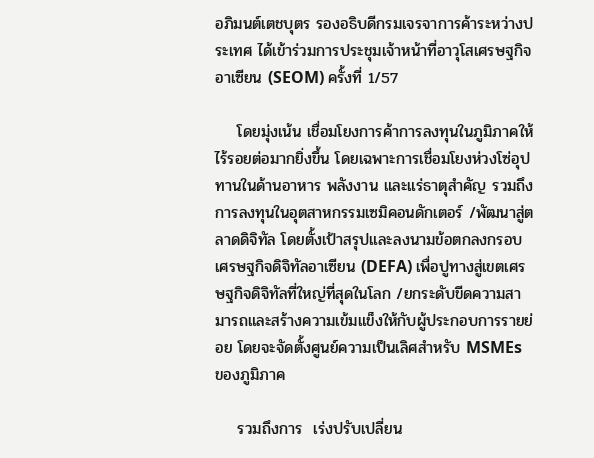อภิมนต์เตชบุตร รองอธิบดีกรมเจรจาการค้าระหว่างประเทศ ได้เข้าร่วมการประชุมเจ้าหน้าที่อาวุโสเศรษฐกิจอาเซียน (SEOM) ครั้งที่ 1/57

    โดยมุ่งเน้น เชื่อมโยงการค้าการลงทุนในภูมิภาคให้ไร้รอยต่อมากยิ่งขึ้น โดยเฉพาะการเชื่อมโยงห่วงโซ่อุปทานในด้านอาหาร พลังงาน และแร่ธาตุสำคัญ รวมถึงการลงทุนในอุตสาหกรรมเซมิคอนดักเตอร์ /พัฒนาสู่ตลาดดิจิทัล โดยตั้งเป้าสรุปและลงนามข้อตกลงกรอบเศรษฐกิจดิจิทัลอาเซียน (DEFA) เพื่อปูทางสู่เขตเศรษฐกิจดิจิทัลที่ใหญ่ที่สุดในโลก /ยกระดับขีดความสามารถและสร้างความเข้มแข็งให้กับผู้ประกอบการรายย่อย โดยจะจัดตั้งศูนย์ความเป็นเลิศสำหรับ MSMEs ของภูมิภาค

    รวมถึงการ  เร่งปรับเปลี่ยน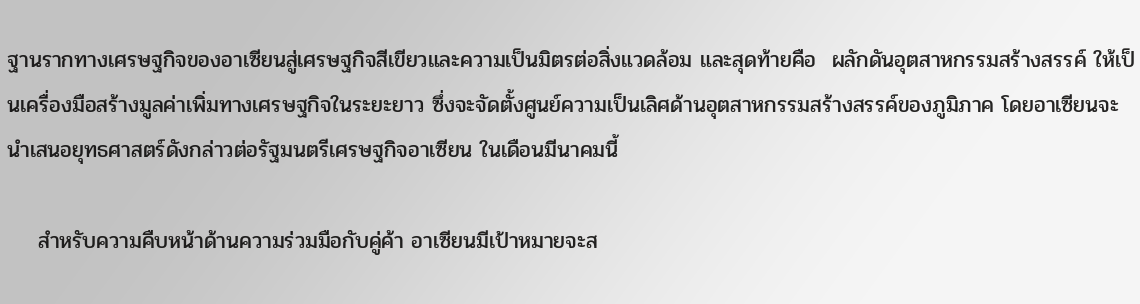ฐานรากทางเศรษฐกิจของอาเซียนสู่เศรษฐกิจสีเขียวและความเป็นมิตรต่อสิ่งแวดล้อม และสุดท้ายคือ  ผลักดันอุตสาหกรรมสร้างสรรค์ ให้เป็นเครื่องมือสร้างมูลค่าเพิ่มทางเศรษฐกิจในระยะยาว ซึ่งจะจัดตั้งศูนย์ความเป็นเลิศด้านอุตสาหกรรมสร้างสรรค์ของภูมิภาค โดยอาเซียนจะนำเสนอยุทธศาสตร์ดังกล่าวต่อรัฐมนตรีเศรษฐกิจอาเซียน ในเดือนมีนาคมนี้

    สำหรับความคืบหน้าด้านความร่วมมือกับคู่ค้า อาเซียนมีเป้าหมายจะส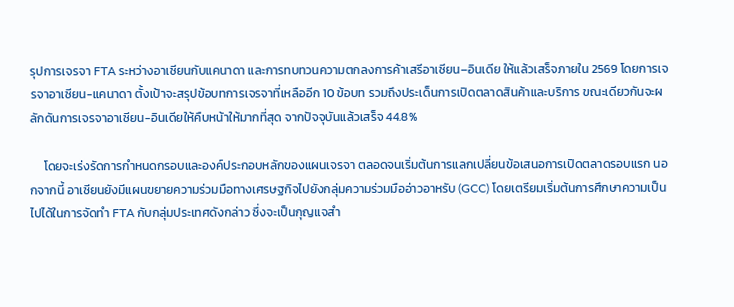รุปการเจรจา FTA ระหว่างอาเซียนกับแคนาดา และการทบทวนความตกลงการค้าเสรีอาเซียน–อินเดีย ให้แล้วเสร็จภายใน 2569 โดยการเจรจาอาเซียน-แคนาดา ตั้งเป้าจะสรุปข้อบทการเจรจาที่เหลืออีก 10 ข้อบท รวมถึงประเด็นการเปิดตลาดสินค้าและบริการ ขณะเดียวกันจะผลักดันการเจรจาอาเซียน-อินเดียให้คืบหน้าให้มากที่สุด จากปัจจุบันแล้วเสร็จ 44.8%

     โดยจะเร่งรัดการกำหนดกรอบและองค์ประกอบหลักของแผนเจรจา ตลอดจนเริ่มต้นการแลกเปลี่ยนข้อเสนอการเปิดตลาดรอบแรก นอกจากนี้ อาเซียนยังมีแผนขยายความร่วมมือทางเศรษฐกิจไปยังกลุ่มความร่วมมืออ่าวอาหรับ (GCC) โดยเตรียมเริ่มต้นการศึกษาความเป็นไปได้ในการจัดทำ FTA กับกลุ่มประเทศดังกล่าว ซึ่งจะเป็นกุญแจสำ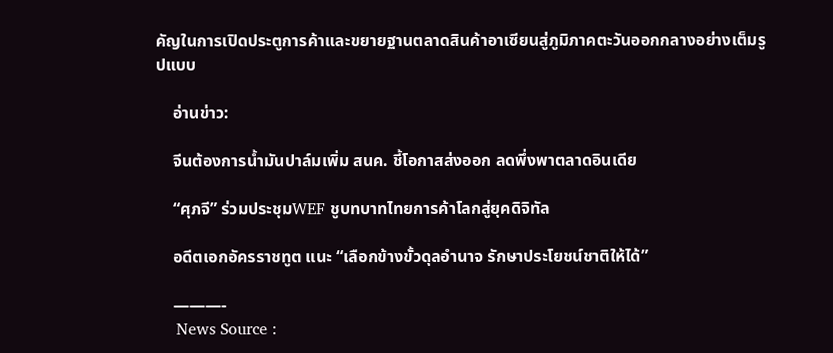คัญในการเปิดประตูการค้าและขยายฐานตลาดสินค้าอาเซียนสู่ภูมิภาคตะวันออกกลางอย่างเต็มรูปแบบ

    อ่านข่าว:

    จีนต้องการน้ำมันปาล์มเพิ่ม สนค. ชี้โอกาสส่งออก ลดพึ่งพาตลาดอินเดีย

    “ศุภจี” ร่วมประชุมWEF ชูบทบาทไทยการค้าโลกสู่ยุคดิจิทัล

    อดีตเอกอัครราชทูต แนะ “เลือกข้างขั้วดุลอำนาจ รักษาประโยชน์ชาติให้ได้”

    ———-
    News Source :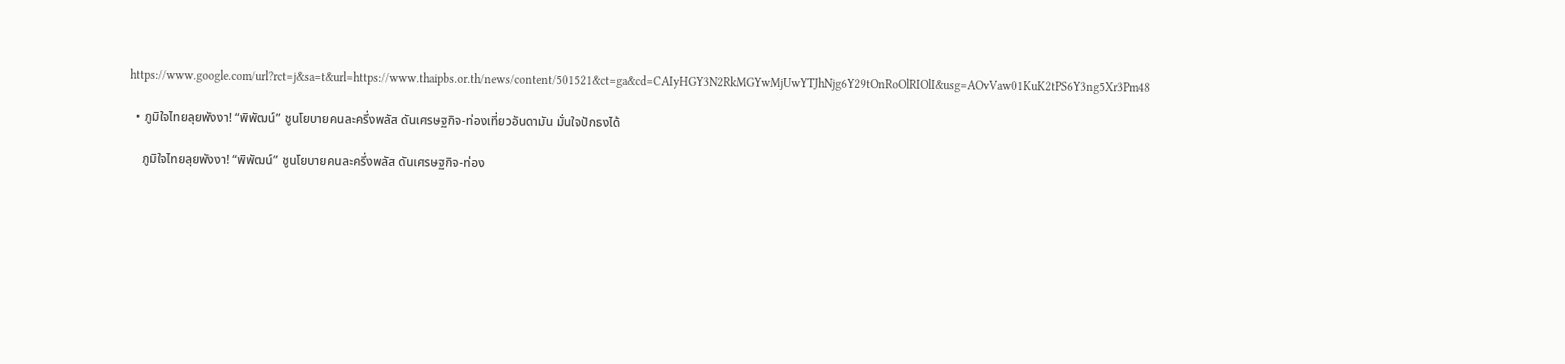https://www.google.com/url?rct=j&sa=t&url=https://www.thaipbs.or.th/news/content/501521&ct=ga&cd=CAIyHGY3N2RkMGYwMjUwYTJhNjg6Y29tOnRoOlRIOlI&usg=AOvVaw01KuK2tPS6Y3ng5Xr3Pm48

  • ภูมิใจไทยลุยพังงา! “พิพัฒน์” ชูนโยบายคนละครึ่งพลัส ดันเศรษฐกิจ-ท่องเที่ยวอันดามัน มั่นใจปักธงได้

    ภูมิใจไทยลุยพังงา! “พิพัฒน์” ชูนโยบายคนละครึ่งพลัส ดันเศรษฐกิจ-ท่อง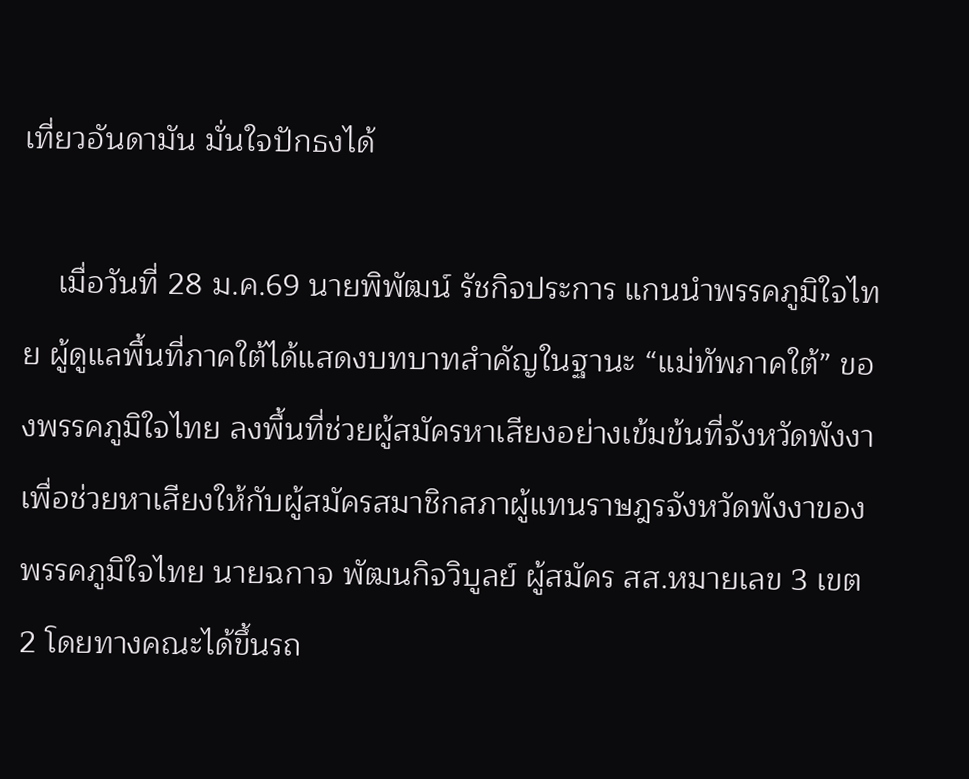เที่ยวอันดามัน มั่นใจปักธงได้

    เมื่อวันที่ 28 ม.ค.69 นายพิพัฒน์ รัชกิจประการ แกนนำพรรคภูมิใจไทย ผู้ดูแลพื้นที่ภาคใต้ได้แสดงบทบาทสำคัญในฐานะ “แม่ทัพภาคใต้” ของพรรคภูมิใจไทย ลงพื้นที่ช่วยผู้สมัครหาเสียงอย่างเข้มข้นที่จังหวัดพังงา เพื่อช่วยหาเสียงให้กับผู้สมัครสมาชิกสภาผู้แทนราษฎรจังหวัดพังงาของพรรคภูมิใจไทย นายฉกาจ พัฒนกิจวิบูลย์ ผู้สมัคร สส.หมายเลข 3 เขต 2 โดยทางคณะได้ขึ้นรถ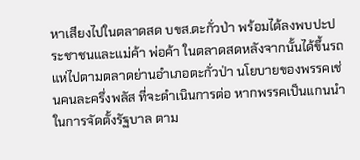หาเสียงไปในตลาดสด บขส.ตะกั่วป่า พร้อมได้ลงพบปะประชาชนและแม่ค้า พ่อค้า ในตลาดสดหลังจากนั้นได้ขึ้นรถแห่ไปตามตลาดย่านอำเภอตะกั่วป่า นโยบายของพรรคเช่นคนละครึ่งพลัส ที่จะดำเนินการต่อ หากพรรคเป็นแกนนำในการจัดตั้งรัฐบาล ตาม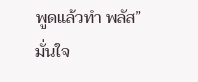พูดแล้วทำ พลัส” มั่นใจ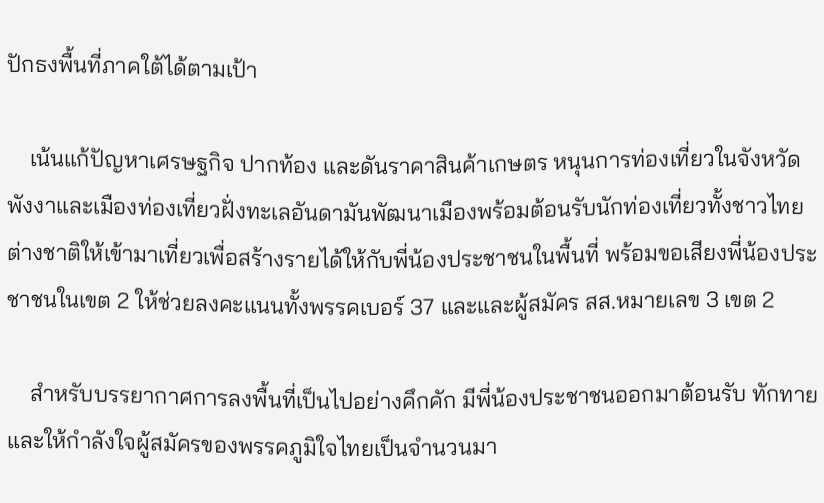ปักธงพื้นที่ภาคใต้ได้ตามเป้า

    เน้นแก้ปัญหาเศรษฐกิจ ปากท้อง และดันราคาสินค้าเกษตร หนุนการท่องเที่ยวในจังหวัดพังงาและเมืองท่องเที่ยวฝั่งทะเลอันดามันพัฒนาเมืองพร้อมต้อนรับนักท่องเที่ยวทั้งชาวไทยต่างชาติให้เข้ามาเที่ยวเพื่อสร้างรายได้ให้กับพี่น้องประชาชนในพื้นที่ พร้อมขอเสียงพี่น้องประชาชนในเขต 2 ให้ช่วยลงคะแนนทั้งพรรคเบอร์ 37 และและผู้สมัคร สส.หมายเลข 3 เขต 2

    สำหรับบรรยากาศการลงพื้นที่เป็นไปอย่างคึกคัก มีพี่น้องประชาชนออกมาต้อนรับ ทักทาย และให้กำลังใจผู้สมัครของพรรคภูมิใจไทยเป็นจำนวนมา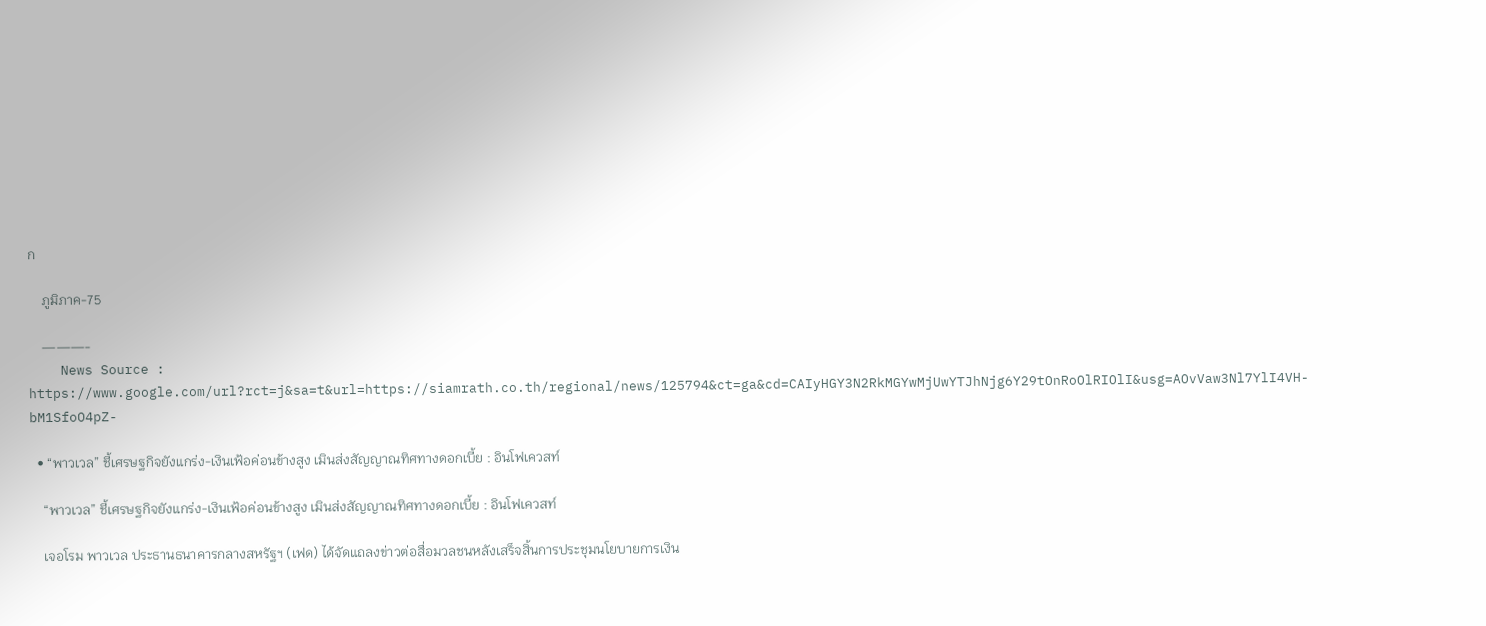ก

    ภูมิภาค-75

    ———-
    News Source : https://www.google.com/url?rct=j&sa=t&url=https://siamrath.co.th/regional/news/125794&ct=ga&cd=CAIyHGY3N2RkMGYwMjUwYTJhNjg6Y29tOnRoOlRIOlI&usg=AOvVaw3Nl7YlI4VH-bM1SfoO4pZ-

  • “พาวเวล” ชี้เศรษฐกิจยังแกร่ง-เงินเฟ้อค่อนข้างสูง เมินส่งสัญญาณทิศทางดอกเบี้ย : อินโฟเควสท์

    “พาวเวล” ชี้เศรษฐกิจยังแกร่ง-เงินเฟ้อค่อนข้างสูง เมินส่งสัญญาณทิศทางดอกเบี้ย : อินโฟเควสท์

    เจอโรม พาวเวล ประธานธนาคารกลางสหรัฐฯ (เฟด) ได้จัดแถลงข่าวต่อสื่อมวลชนหลังเสร็จสิ้นการประชุมนโยบายการเงิน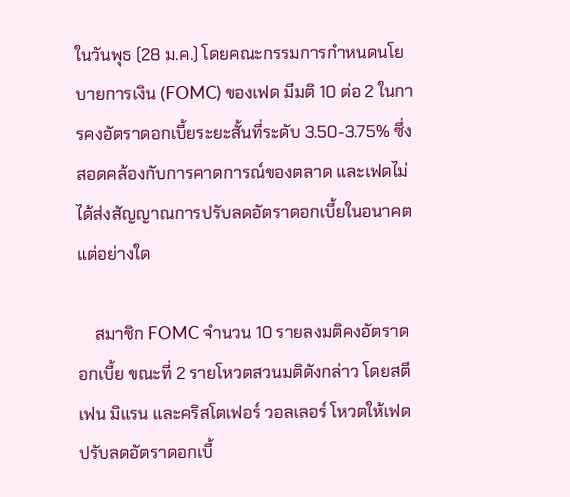ในวันพุธ (28 ม.ค.) โดยคณะกรรมการกำหนดนโยบายการเงิน (FOMC) ของเฟด มีมติ 10 ต่อ 2 ในการคงอัตราดอกเบี้ยระยะสั้นที่ระดับ 3.50-3.75% ซึ่งสอดคล้องกับการคาดการณ์ของตลาด และเฟดไม่ได้ส่งสัญญาณการปรับลดอัตราดอกเบี้ยในอนาคตแต่อย่างใด

    สมาชิก FOMC จำนวน 10 รายลงมติคงอัตราดอกเบี้ย ขณะที่ 2 รายโหวตสวนมติดังกล่าว โดยสตีเฟน มิแรน และคริสโตเฟอร์ วอลเลอร์ โหวตให้เฟดปรับลดอัตราดอกเบี้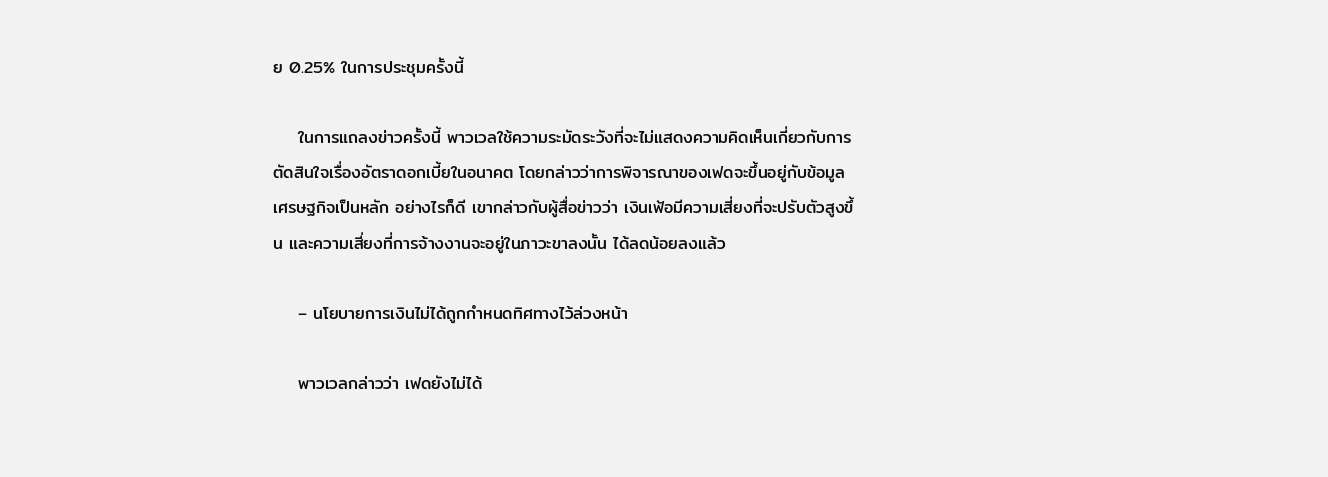ย 0.25% ในการประชุมครั้งนี้

    ในการแถลงข่าวครั้งนี้ พาวเวลใช้ความระมัดระวังที่จะไม่แสดงความคิดเห็นเกี่ยวกับการตัดสินใจเรื่องอัตราดอกเบี้ยในอนาคต โดยกล่าวว่าการพิจารณาของเฟดจะขึ้นอยู่กับข้อมูลเศรษฐกิจเป็นหลัก อย่างไรก็ดี เขากล่าวกับผู้สื่อข่าวว่า เงินเฟ้อมีความเสี่ยงที่จะปรับตัวสูงขึ้น และความเสี่ยงที่การจ้างงานจะอยู่ในภาวะขาลงนั้น ได้ลดน้อยลงแล้ว

    – นโยบายการเงินไม่ได้ถูกกำหนดทิศทางไว้ล่วงหน้า

    พาวเวลกล่าวว่า เฟดยังไม่ได้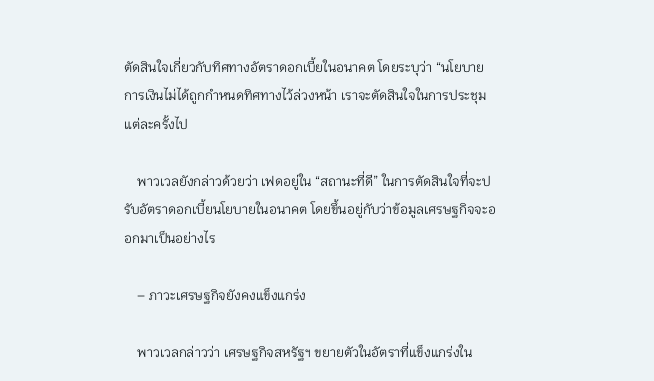ตัดสินใจเกี่ยวกับทิศทางอัตราดอกเบี้ยในอนาคต โดยระบุว่า “นโยบายการเงินไม่ได้ถูกกำหนดทิศทางไว้ล่วงหน้า เราจะตัดสินใจในการประชุมแต่ละครั้งไป

    พาวเวลยังกล่าวด้วยว่า เฟดอยู่ใน “สถานะที่ดี” ในการตัดสินใจที่จะปรับอัตราดอกเบี้ยนโยบายในอนาคต โดยขึ้นอยู่กับว่าข้อมูลเศรษฐกิจจะออกมาเป็นอย่างไร

    – ภาวะเศรษฐกิจยังคงแข็งแกร่ง

    พาวเวลกล่าวว่า เศรษฐกิจสหรัฐฯ ขยายตัวในอัตราที่แข็งแกร่งใน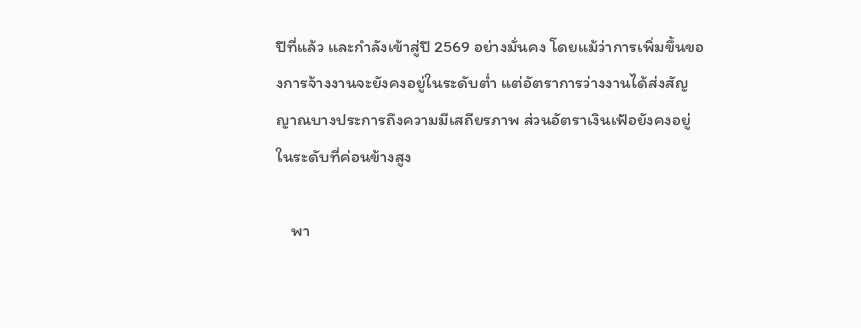ปีที่แล้ว และกำลังเข้าสู่ปี 2569 อย่างมั่นคง โดยแม้ว่าการเพิ่มขึ้นของการจ้างงานจะยังคงอยู่ในระดับต่ำ แต่อัตราการว่างงานได้ส่งสัญญาณบางประการถึงความมีเสถียรภาพ ส่วนอัตราเงินเฟ้อยังคงอยู่ในระดับที่ค่อนข้างสูง

    พา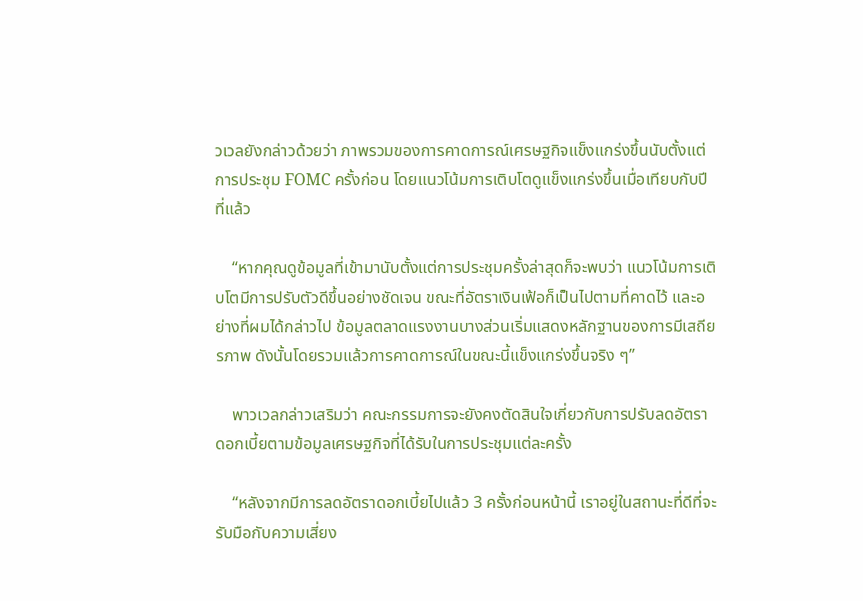วเวลยังกล่าวด้วยว่า ภาพรวมของการคาดการณ์เศรษฐกิจแข็งแกร่งขึ้นนับตั้งแต่การประชุม FOMC ครั้งก่อน โดยแนวโน้มการเติบโตดูแข็งแกร่งขึ้นเมื่อเทียบกับปีที่แล้ว

    “หากคุณดูข้อมูลที่เข้ามานับตั้งแต่การประชุมครั้งล่าสุดก็จะพบว่า แนวโน้มการเติบโตมีการปรับตัวดีขึ้นอย่างชัดเจน ขณะที่อัตราเงินเฟ้อก็เป็นไปตามที่คาดไว้ และอย่างที่ผมได้กล่าวไป ข้อมูลตลาดแรงงานบางส่วนเริ่มแสดงหลักฐานของการมีเสถียรภาพ ดังนั้นโดยรวมแล้วการคาดการณ์ในขณะนี้แข็งแกร่งขึ้นจริง ๆ”

    พาวเวลกล่าวเสริมว่า คณะกรรมการจะยังคงตัดสินใจเกี่ยวกับการปรับลดอัตราดอกเบี้ยตามข้อมูลเศรษฐกิจที่ได้รับในการประชุมแต่ละครั้ง

    “หลังจากมีการลดอัตราดอกเบี้ยไปแล้ว 3 ครั้งก่อนหน้านี้ เราอยู่ในสถานะที่ดีที่จะรับมือกับความเสี่ยง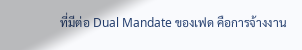ที่มีต่อ Dual Mandate ของเฟด คือการจ้างงาน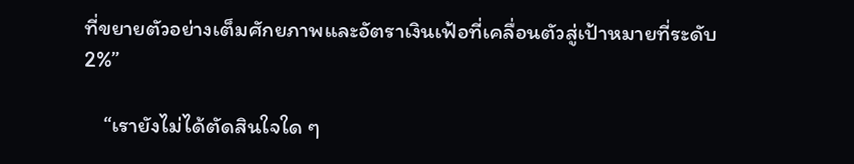ที่ขยายตัวอย่างเต็มศักยภาพและอัตราเงินเฟ้อที่เคลื่อนตัวสู่เป้าหมายที่ระดับ 2%”

    “เรายังไม่ได้ตัดสินใจใด ๆ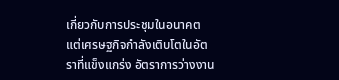เกี่ยวกับการประชุมในอนาคต แต่เศรษฐกิจกำลังเติบโตในอัตราที่แข็งแกร่ง อัตราการว่างงาน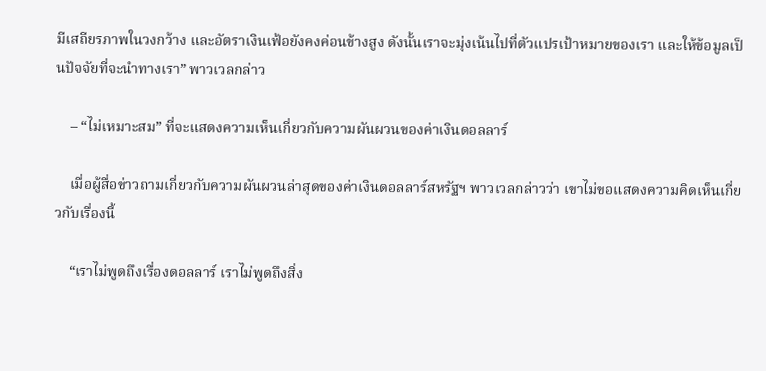มีเสถียรภาพในวงกว้าง และอัตราเงินเฟ้อยังคงค่อนข้างสูง ดังนั้นเราจะมุ่งเน้นไปที่ตัวแปรเป้าหมายของเรา และให้ข้อมูลเป็นปัจจัยที่จะนำทางเรา” พาวเวลกล่าว

    – “ไม่เหมาะสม” ที่จะแสดงความเห็นเกี่ยวกับความผันผวนของค่าเงินดอลลาร์

    เมื่อผู้สื่อข่าวถามเกี่ยวกับความผันผวนล่าสุดของค่าเงินดอลลาร์สหรัฐฯ พาวเวลกล่าวว่า เขาไม่ขอแสดงความคิดเห็นเกี่ยวกับเรื่องนี้

    “เราไม่พูดถึงเรื่องดอลลาร์ เราไม่พูดถึงสิ่ง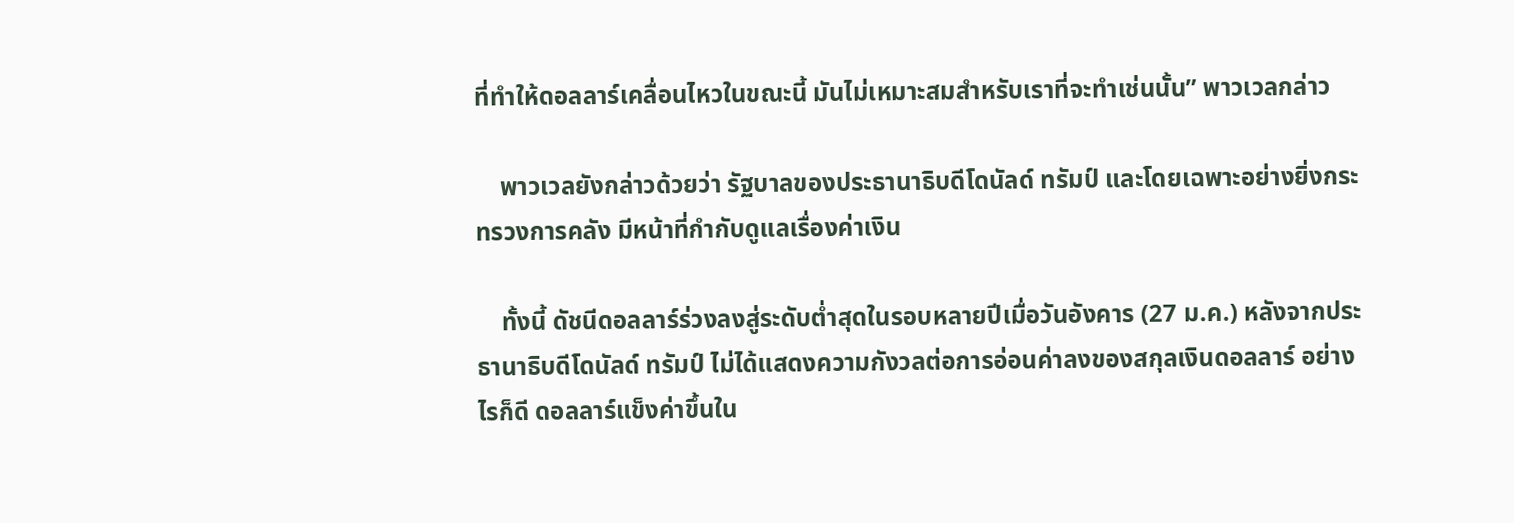ที่ทำให้ดอลลาร์เคลื่อนไหวในขณะนี้ มันไม่เหมาะสมสำหรับเราที่จะทำเช่นนั้น” พาวเวลกล่าว

    พาวเวลยังกล่าวด้วยว่า รัฐบาลของประธานาธิบดีโดนัลด์ ทรัมป์ และโดยเฉพาะอย่างยิ่งกระทรวงการคลัง มีหน้าที่กำกับดูแลเรื่องค่าเงิน

    ทั้งนี้ ดัชนีดอลลาร์ร่วงลงสู่ระดับต่ำสุดในรอบหลายปีเมื่อวันอังคาร (27 ม.ค.) หลังจากประธานาธิบดีโดนัลด์ ทรัมป์ ไม่ได้แสดงความกังวลต่อการอ่อนค่าลงของสกุลเงินดอลลาร์ อย่างไรก็ดี ดอลลาร์แข็งค่าขึ้นใน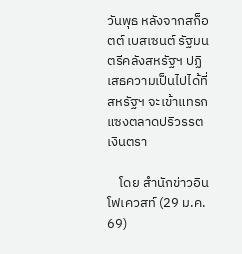วันพุธ หลังจากสก็อตต์ เบสเซนต์ รัฐมนตรีคลังสหรัฐฯ ปฏิเสธความเป็นไปได้ที่สหรัฐฯ จะเข้าแทรกแซงตลาดปริวรรตเงินตรา

    โดย สำนักข่าวอินโฟเควสท์ (29 ม.ค. 69)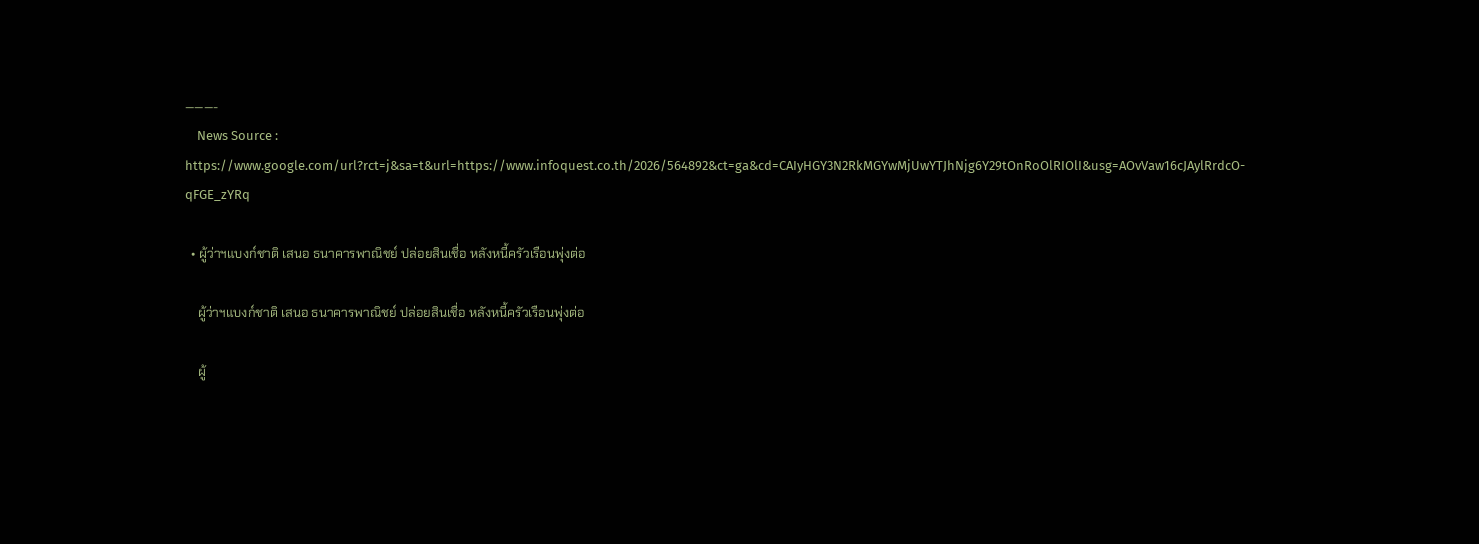———-
    News Source : https://www.google.com/url?rct=j&sa=t&url=https://www.infoquest.co.th/2026/564892&ct=ga&cd=CAIyHGY3N2RkMGYwMjUwYTJhNjg6Y29tOnRoOlRIOlI&usg=AOvVaw16cJAylRrdcO-qFGE_zYRq

  • ผู้ว่าฯแบงก์ชาติ เสนอ ธนาคารพาณิชย์ ปล่อยสินเชื่อ หลังหนี้ครัวเรือนพุ่งต่อ

    ผู้ว่าฯแบงก์ชาติ เสนอ ธนาคารพาณิชย์ ปล่อยสินเชื่อ หลังหนี้ครัวเรือนพุ่งต่อ

    ผู้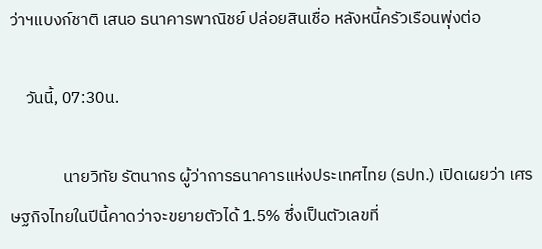ว่าฯแบงก์ชาติ เสนอ ธนาคารพาณิชย์ ปล่อยสินเชื่อ หลังหนี้ครัวเรือนพุ่งต่อ

    วันนี้, 07:30น.

              นายวิทัย รัตนากร ผู้ว่าการธนาคารแห่งประเทศไทย (ธปท.) เปิดเผยว่า เศรษฐกิจไทยในปีนี้คาดว่าจะขยายตัวได้ 1.5% ซึ่งเป็นตัวเลขที่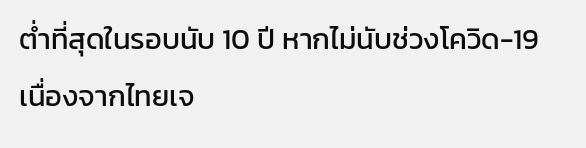ต่ำที่สุดในรอบนับ 10 ปี หากไม่นับช่วงโควิด-19 เนื่องจากไทยเจ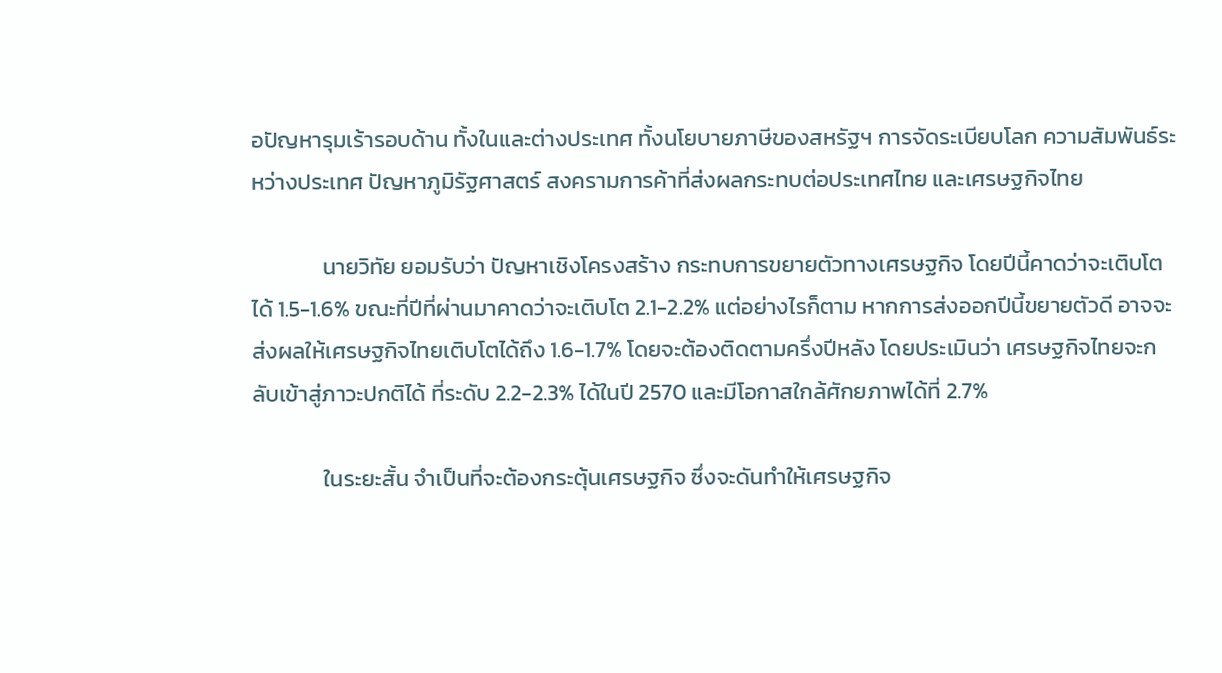อปัญหารุมเร้ารอบด้าน ทั้งในและต่างประเทศ ทั้งนโยบายภาษีของสหรัฐฯ การจัดระเบียบโลก ความสัมพันธ์ระหว่างประเทศ ปัญหาภูมิรัฐศาสตร์ สงครามการค้าที่ส่งผลกระทบต่อประเทศไทย และเศรษฐกิจไทย

              นายวิทัย ยอมรับว่า ปัญหาเชิงโครงสร้าง กระทบการขยายตัวทางเศรษฐกิจ โดยปีนี้คาดว่าจะเติบโตได้ 1.5-1.6% ขณะที่ปีที่ผ่านมาคาดว่าจะเติบโต 2.1-2.2% แต่อย่างไรก็ตาม หากการส่งออกปีนี้ขยายตัวดี อาจจะส่งผลให้เศรษฐกิจไทยเติบโตได้ถึง 1.6-1.7% โดยจะต้องติดตามครึ่งปีหลัง โดยประเมินว่า เศรษฐกิจไทยจะกลับเข้าสู่ภาวะปกติได้ ที่ระดับ 2.2-2.3% ได้ในปี 2570 และมีโอกาสใกล้ศักยภาพได้ที่ 2.7%

              ในระยะสั้น จำเป็นที่จะต้องกระตุ้นเศรษฐกิจ ซึ่งจะดันทำให้เศรษฐกิจ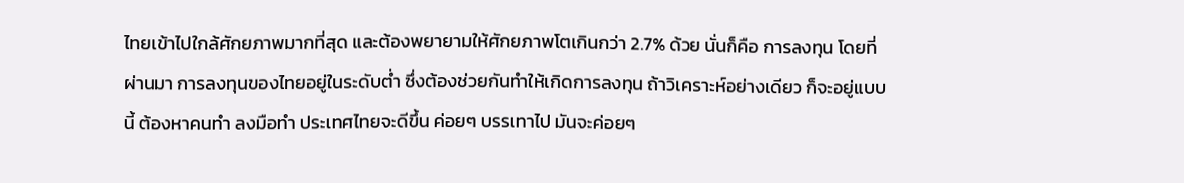ไทยเข้าไปใกล้ศักยภาพมากที่สุด และต้องพยายามให้ศักยภาพโตเกินกว่า 2.7% ด้วย นั่นก็คือ การลงทุน โดยที่ผ่านมา การลงทุนของไทยอยู่ในระดับต่ำ ซึ่งต้องช่วยกันทำให้เกิดการลงทุน ถ้าวิเคราะห์อย่างเดียว ก็จะอยู่แบบนี้ ต้องหาคนทำ ลงมือทำ ประเทศไทยจะดีขึ้น ค่อยๆ บรรเทาไป มันจะค่อยๆ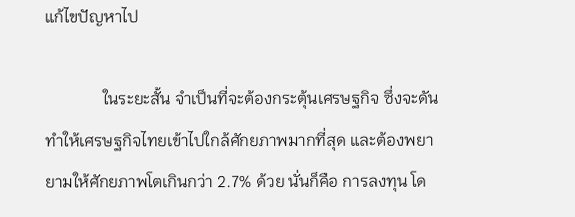แก้ไขปัญหาไป

              ในระยะสั้น จำเป็นที่จะต้องกระตุ้นเศรษฐกิจ ซึ่งจะดันทำให้เศรษฐกิจไทยเข้าไปใกล้ศักยภาพมากที่สุด และต้องพยายามให้ศักยภาพโตเกินกว่า 2.7% ด้วย นั่นก็คือ การลงทุน โด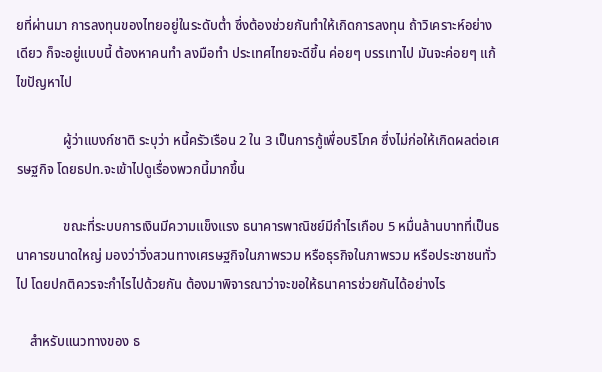ยที่ผ่านมา การลงทุนของไทยอยู่ในระดับต่ำ ซึ่งต้องช่วยกันทำให้เกิดการลงทุน ถ้าวิเคราะห์อย่างเดียว ก็จะอยู่แบบนี้ ต้องหาคนทำ ลงมือทำ ประเทศไทยจะดีขึ้น ค่อยๆ บรรเทาไป มันจะค่อยๆ แก้ไขปัญหาไป

              ผู้ว่าแบงก์ชาติ ระบุว่า หนี้ครัวเรือน 2 ใน 3 เป็นการกู้เพื่อบริโภค ซึ่งไม่ก่อให้เกิดผลต่อเศรษฐกิจ โดยธปท.จะเข้าไปดูเรื่องพวกนี้มากขึ้น

              ขณะที่ระบบการเงินมีความแข็งแรง ธนาคารพาณิชย์มีกำไรเกือบ 5 หมื่นล้านบาทที่เป็นธนาคารขนาดใหญ่ มองว่าวิ่งสวนทางเศรษฐกิจในภาพรวม หรือธุรกิจในภาพรวม หรือประชาชนทั่วไป โดยปกติควรจะกำไรไปด้วยกัน ต้องมาพิจารณาว่าจะขอให้ธนาคารช่วยกันได้อย่างไร

    สำหรับแนวทางของ ธ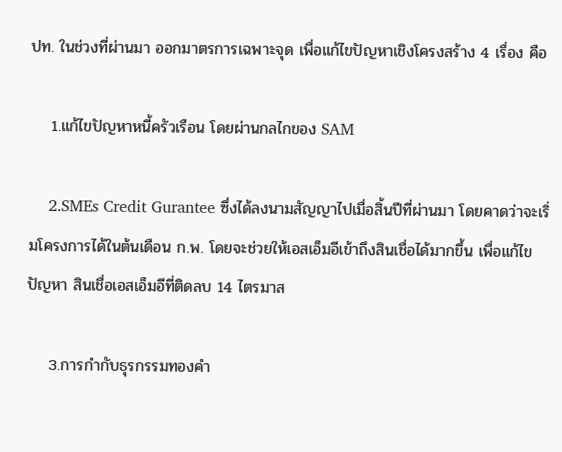ปท. ในช่วงที่ผ่านมา ออกมาตรการเฉพาะจุด เพื่อแก้ไขปัญหาเชิงโครงสร้าง 4 เรื่อง คือ

    1.แก้ไขปัญหาหนี้ครัวเรือน โดยผ่านกลไกของ SAM

    2.SMEs Credit Gurantee ซึ่งได้ลงนามสัญญาไปเมื่อสิ้นปีที่ผ่านมา โดยคาดว่าจะเริ่มโครงการได้ในต้นเดือน ก.พ. โดยจะช่วยให้เอสเอ็มอีเข้าถึงสินเชื่อได้มากขึ้น เพื่อแก้ไขปัญหา สินเชื่อเอสเอ็มอีที่ติดลบ 14 ไตรมาส

    3.การกำกับธุรกรรมทองคำ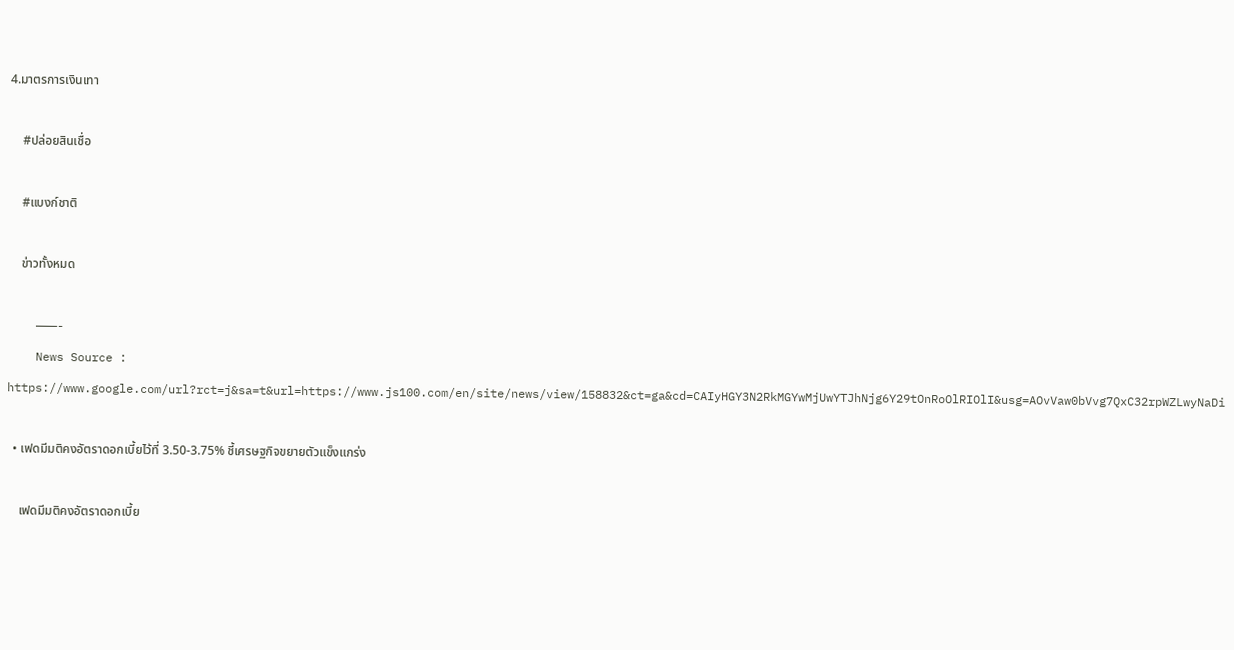4.มาตรการเงินเทา

    #ปล่อยสินเชื่อ

    #แบงก์ชาติ

    ข่าวทั้งหมด

    ———-
    News Source : https://www.google.com/url?rct=j&sa=t&url=https://www.js100.com/en/site/news/view/158832&ct=ga&cd=CAIyHGY3N2RkMGYwMjUwYTJhNjg6Y29tOnRoOlRIOlI&usg=AOvVaw0bVvg7QxC32rpWZLwyNaDi

  • เฟดมีมติคงอัตราดอกเบี้ยไว้ที่ 3.50-3.75% ชี้เศรษฐกิจขยายตัวแข็งแกร่ง

    เฟดมีมติคงอัตราดอกเบี้ย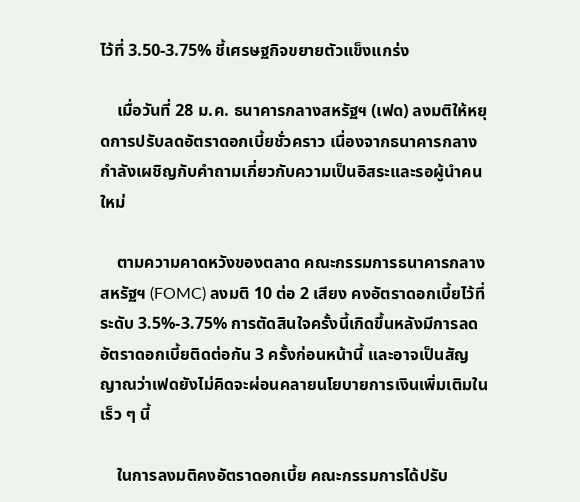ไว้ที่ 3.50-3.75% ชี้เศรษฐกิจขยายตัวแข็งแกร่ง

    เมื่อวันที่ 28 ม.ค. ธนาคารกลางสหรัฐฯ (เฟด) ลงมติให้หยุดการปรับลดอัตราดอกเบี้ยชั่วคราว เนื่องจากธนาคารกลางกำลังเผชิญกับคำถามเกี่ยวกับความเป็นอิสระและรอผู้นำคนใหม่

    ตามความคาดหวังของตลาด คณะกรรมการธนาคารกลางสหรัฐฯ (FOMC) ลงมติ 10 ต่อ 2 เสียง คงอัตราดอกเบี้ยไว้ที่ระดับ 3.5%-3.75% การตัดสินใจครั้งนี้เกิดขึ้นหลังมีการลดอัตราดอกเบี้ยติดต่อกัน 3 ครั้งก่อนหน้านี้ และอาจเป็นสัญญาณว่าเฟดยังไม่คิดจะผ่อนคลายนโยบายการเงินเพิ่มเติมในเร็ว ๆ นี้

    ในการลงมติคงอัตราดอกเบี้ย คณะกรรมการได้ปรับ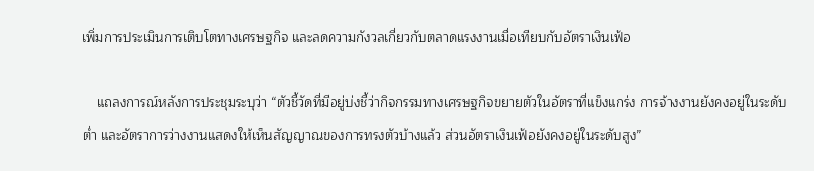เพิ่มการประเมินการเติบโตทางเศรษฐกิจ และลดความกังวลเกี่ยวกับตลาดแรงงานเมื่อเทียบกับอัตราเงินเฟ้อ

    แถลงการณ์หลังการประชุมระบุว่า “ตัวชี้วัดที่มีอยู่บ่งชี้ว่ากิจกรรมทางเศรษฐกิจขยายตัวในอัตราที่แข็งแกร่ง การจ้างงานยังคงอยู่ในระดับต่ำ และอัตราการว่างงานแสดงให้เห็นสัญญาณของการทรงตัวบ้างแล้ว ส่วนอัตราเงินเฟ้อยังคงอยู่ในระดับสูง”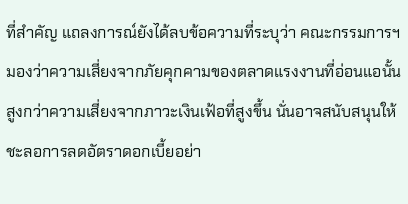ที่สำคัญ แถลงการณ์ยังได้ลบข้อความที่ระบุว่า คณะกรรมการฯ มองว่าความเสี่ยงจากภัยคุกคามของตลาดแรงงานที่อ่อนแอนั้นสูงกว่าความเสี่ยงจากภาวะเงินเฟ้อที่สูงขึ้น นั่นอาจสนับสนุนให้ชะลอการลดอัตราดอกเบี้ยอย่า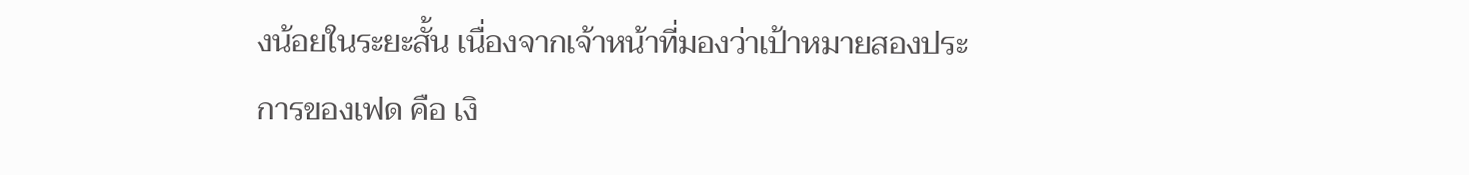งน้อยในระยะสั้น เนื่องจากเจ้าหน้าที่มองว่าเป้าหมายสองประการของเฟด คือ เงิ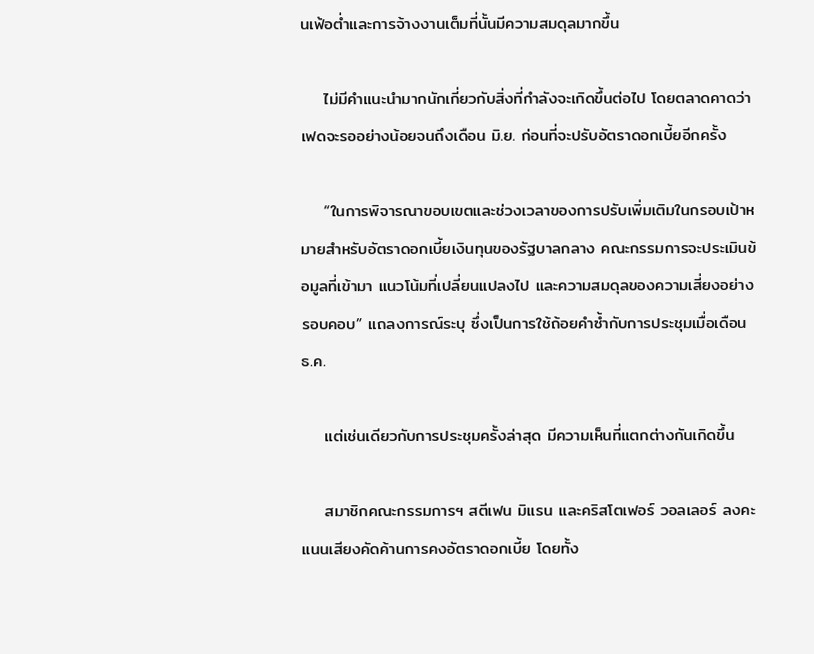นเฟ้อต่ำและการจ้างงานเต็มที่นั้นมีความสมดุลมากขึ้น

    ไม่มีคำแนะนำมากนักเกี่ยวกับสิ่งที่กำลังจะเกิดขึ้นต่อไป โดยตลาดคาดว่าเฟดจะรออย่างน้อยจนถึงเดือน มิ.ย. ก่อนที่จะปรับอัตราดอกเบี้ยอีกครั้ง

    “ในการพิจารณาขอบเขตและช่วงเวลาของการปรับเพิ่มเติมในกรอบเป้าหมายสำหรับอัตราดอกเบี้ยเงินทุนของรัฐบาลกลาง คณะกรรมการจะประเมินข้อมูลที่เข้ามา แนวโน้มที่เปลี่ยนแปลงไป และความสมดุลของความเสี่ยงอย่างรอบคอบ” แถลงการณ์ระบุ ซึ่งเป็นการใช้ถ้อยคำซ้ำกับการประชุมเมื่อเดือน ธ.ค.

    แต่เช่นเดียวกับการประชุมครั้งล่าสุด มีความเห็นที่แตกต่างกันเกิดขึ้น

    สมาชิกคณะกรรมการฯ สตีเฟน มิแรน และคริสโตเฟอร์ วอลเลอร์ ลงคะแนนเสียงคัดค้านการคงอัตราดอกเบี้ย โดยทั้ง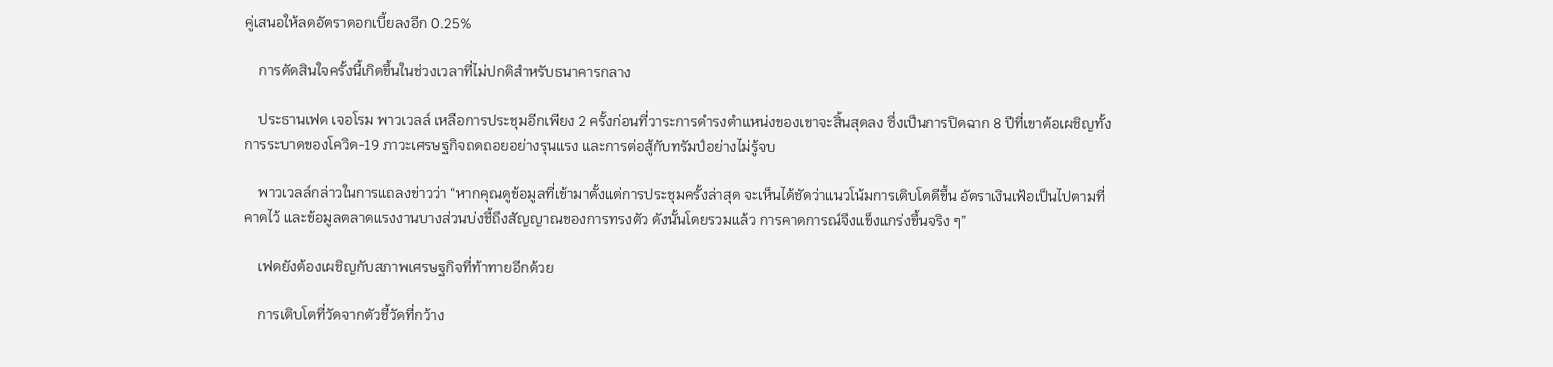คู่เสนอให้ลดอัตราดอกเบี้ยลงอีก 0.25%

    การตัดสินใจครั้งนี้เกิดขึ้นในช่วงเวลาที่ไม่ปกติสำหรับธนาคารกลาง

    ประธานเฟด เจอโรม พาวเวลล์ เหลือการประชุมอีกเพียง 2 ครั้งก่อนที่วาระการดำรงตำแหน่งของเขาจะสิ้นสุดลง ซึ่งเป็นการปิดฉาก 8 ปีที่เขาต้อเผชิญทั้งการระบาดของโควิด-19 ภาวะเศรษฐกิจถดถอยอย่างรุนแรง และการต่อสู้กับทรัมป์อย่างไม่รู้จบ

    พาวเวลล์กล่าวในการแถลงข่าวว่า “หากคุณดูข้อมูลที่เข้ามาตั้งแต่การประชุมครั้งล่าสุด จะเห็นได้ชัดว่าแนวโน้มการเติบโตดีขึ้น อัตราเงินเฟ้อเป็นไปตามที่คาดไว้ และข้อมูลตลาดแรงงานบางส่วนบ่งชี้ถึงสัญญาณของการทรงตัว ดังนั้นโดยรวมแล้ว การคาดการณ์จึงแข็งแกร่งขึ้นจริง ๆ”

    เฟดยังต้องเผชิญกับสภาพเศรษฐกิจที่ท้าทายอีกด้วย

    การเติบโตที่วัดจากตัวชี้วัดที่กว้าง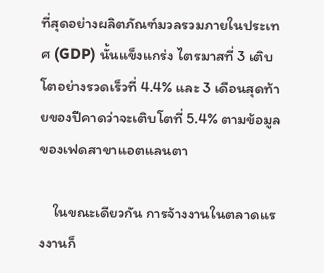ที่สุดอย่างผลิตภัณฑ์มวลรวมภายในประเทศ (GDP) นั้นแข็งแกร่ง ไตรมาสที่ 3 เติบโตอย่างรวดเร็วที่ 4.4% และ 3 เดือนสุดท้ายของปีคาดว่าจะเติบโตที่ 5.4% ตามข้อมูลของเฟดสาขาแอตแลนตา

    ในขณะเดียวกัน การจ้างงานในตลาดแรงงานก็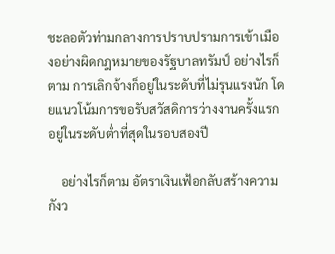ชะลอตัวท่ามกลางการปราบปรามการเข้าเมืองอย่างผิดกฎหมายของรัฐบาลทรัมป์ อย่างไรก็ตาม การเลิกจ้างก็อยู่ในระดับที่ไม่รุนแรงนัก โดยแนวโน้มการขอรับสวัสดิการว่างงานครั้งแรกอยู่ในระดับต่ำที่สุดในรอบสองปี

    อย่างไรก็ตาม อัตราเงินเฟ้อกลับสร้างความกังว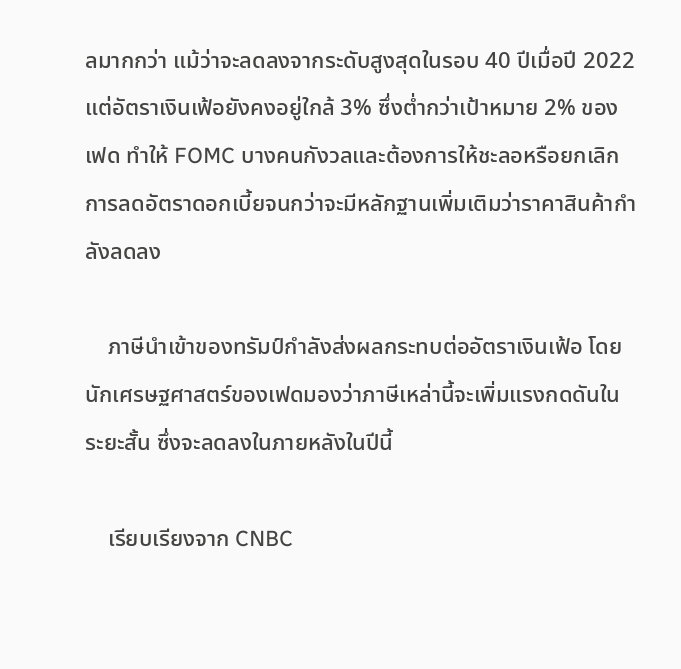ลมากกว่า แม้ว่าจะลดลงจากระดับสูงสุดในรอบ 40 ปีเมื่อปี 2022 แต่อัตราเงินเฟ้อยังคงอยู่ใกล้ 3% ซึ่งต่ำกว่าเป้าหมาย 2% ของเฟด ทำให้ FOMC บางคนกังวลและต้องการให้ชะลอหรือยกเลิกการลดอัตราดอกเบี้ยจนกว่าจะมีหลักฐานเพิ่มเติมว่าราคาสินค้ากำลังลดลง

    ภาษีนำเข้าของทรัมป์กำลังส่งผลกระทบต่ออัตราเงินเฟ้อ โดยนักเศรษฐศาสตร์ของเฟดมองว่าภาษีเหล่านี้จะเพิ่มแรงกดดันในระยะสั้น ซึ่งจะลดลงในภายหลังในปีนี้

    เรียบเรียงจาก CNBC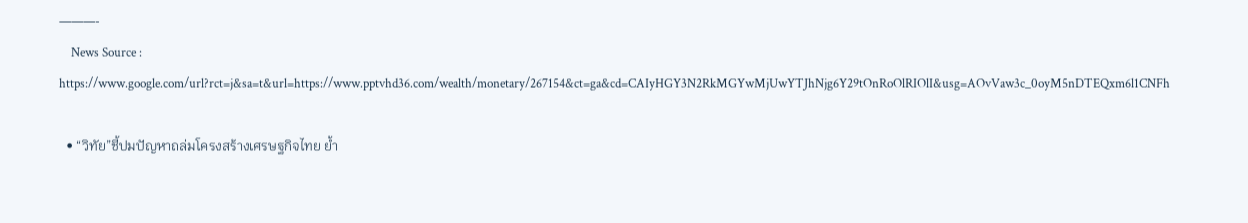———-
    News Source : https://www.google.com/url?rct=j&sa=t&url=https://www.pptvhd36.com/wealth/monetary/267154&ct=ga&cd=CAIyHGY3N2RkMGYwMjUwYTJhNjg6Y29tOnRoOlRIOlI&usg=AOvVaw3c_0oyM5nDTEQxm6l1CNFh

  • “วิทัย”ชี้ปมปัญหาถล่มโครงสร้างเศรษฐกิจไทย ย้ำ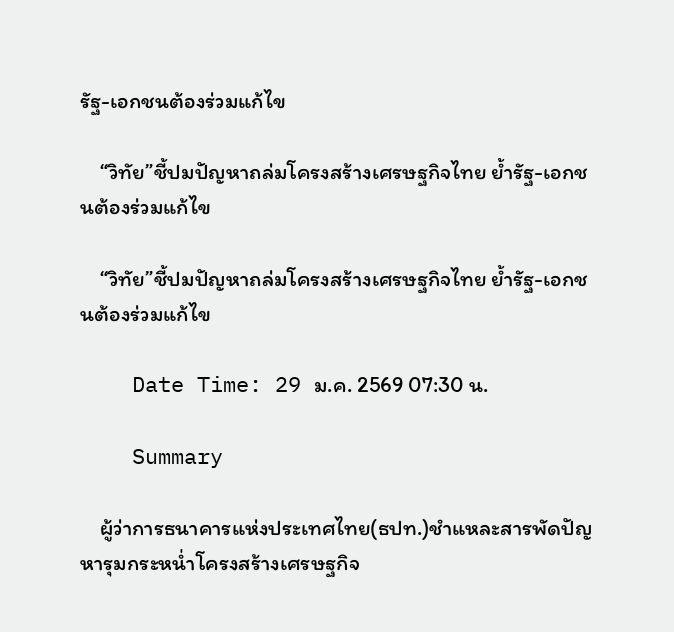รัฐ-เอกชนต้องร่วมแก้ไข

    “วิทัย”ชี้ปมปัญหาถล่มโครงสร้างเศรษฐกิจไทย ย้ำรัฐ-เอกชนต้องร่วมแก้ไข

    “วิทัย”ชี้ปมปัญหาถล่มโครงสร้างเศรษฐกิจไทย ย้ำรัฐ-เอกชนต้องร่วมแก้ไข

    Date Time: 29 ม.ค. 2569 07:30 น.

    Summary

    ผู้ว่าการธนาคารแห่งประเทศไทย(ธปท.)ชำแหละสารพัดปัญหารุมกระหน่ำโครงสร้างเศรษฐกิจ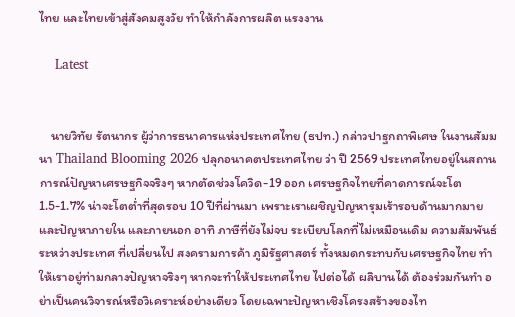ไทย และไทยเข้าสู่สังคมสูงวัย ทำให้กำลังการผลิต แรงงาน

    Latest


    นายวิทัย รัตนากร ผู้ว่าการธนาคารแห่งประเทศไทย (ธปท.) กล่าวปาฐกถาพิเศษ ในงานสัมมนา Thailand Blooming 2026 ปลุกอนาคตประเทศไทย ว่า ปี 2569 ประเทศไทยอยู่ในสถานการณ์ปัญหาเศรษฐกิจจริงๆ หากตัดช่วงโควิด-19 ออก เศรษฐกิจไทยที่คาดการณ์จะโต 1.5-1.7% น่าจะโตต่ำที่สุดรอบ 10 ปีที่ผ่านมา เพราะเราเผชิญปัญหารุมเร้ารอบด้านมากมาย และปัญหาภายใน และภายนอก อาทิ ภาษีที่ยังไม่จบ ระเบียบโลกที่ไม่เหมือนเดิม ความสัมพันธ์ระหว่างประเทศ ที่เปลี่ยนไป สงครามการค้า ภูมิรัฐศาสตร์ ทั้งหมดกระทบกับเศรษฐกิจไทย ทำให้เราอยู่ท่ามกลางปัญหาจริงๆ หากจะทำให้ประเทศไทย ไปต่อได้ ผลิบานได้ ต้องร่วมกันทำ อย่าเป็นคนวิจารณ์หรือวิเคราะห์อย่างเดียว โดยเฉพาะปัญหาเชิงโครงสร้างของไท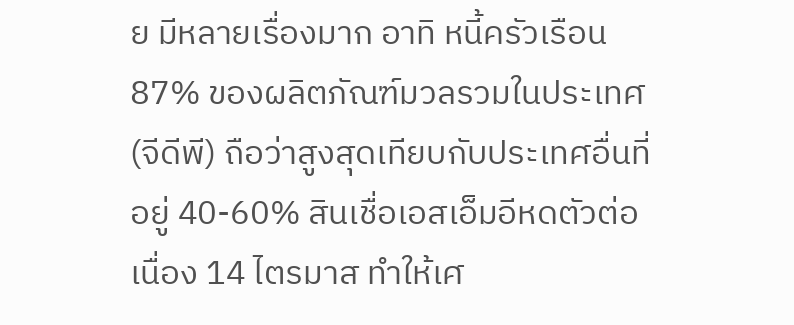ย มีหลายเรื่องมาก อาทิ หนี้ครัวเรือน 87% ของผลิตภัณฑ์มวลรวมในประเทศ (จีดีพี) ถือว่าสูงสุดเทียบกับประเทศอื่นที่อยู่ 40-60% สินเชื่อเอสเอ็มอีหดตัวต่อเนื่อง 14 ไตรมาส ทำให้เศ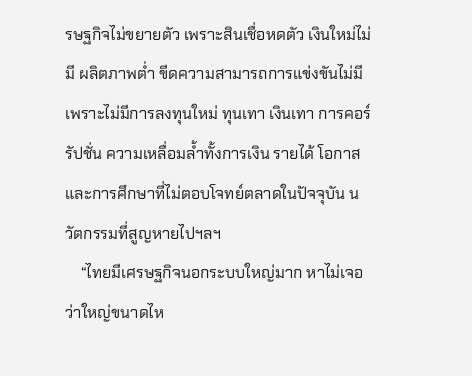รษฐกิจไม่ขยายตัว เพราะสินเชื่อหดตัว เงินใหม่ไม่มี ผลิตภาพต่ำ ขีดความสามารถการแข่งขันไม่มี เพราะไม่มีการลงทุนใหม่ ทุนเทา เงินเทา การคอร์รัปชั่น ความเหลื่อมล้ำทั้งการเงิน รายได้ โอกาสและการศึกษาที่ไม่ตอบโจทย์ตลาดในปัจจุบัน นวัตกรรมที่สูญหายไปฯลฯ
    “ไทยมีเศรษฐกิจนอกระบบใหญ่มาก หาไม่เจอว่าใหญ่ขนาดไห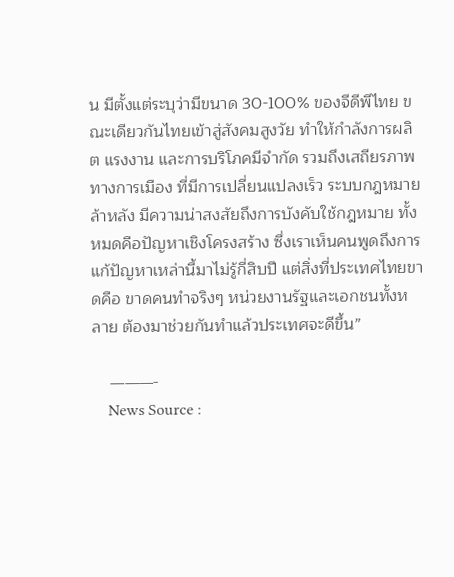น มีตั้งแต่ระบุว่ามีขนาด 30-100% ของจีดีพีไทย ขณะเดียวกันไทยเข้าสู่สังคมสูงวัย ทำให้กำลังการผลิต แรงงาน และการบริโภคมีจำกัด รวมถึงเสถียรภาพทางการเมือง ที่มีการเปลี่ยนแปลงเร็ว ระบบกฎหมายล้าหลัง มีความน่าสงสัยถึงการบังคับใช้กฎหมาย ทั้งหมดคือปัญหาเชิงโครงสร้าง ซึ่งเราเห็นคนพูดถึงการแก้ปัญหาเหล่านี้มาไม่รู้กี่สิบปี แต่สิ่งที่ประเทศไทยขาดคือ ขาดคนทำจริงๆ หน่วยงานรัฐและเอกชนทั้งหลาย ต้องมาช่วยกันทำแล้วประเทศจะดีขึ้น”

    ———-
    News Source :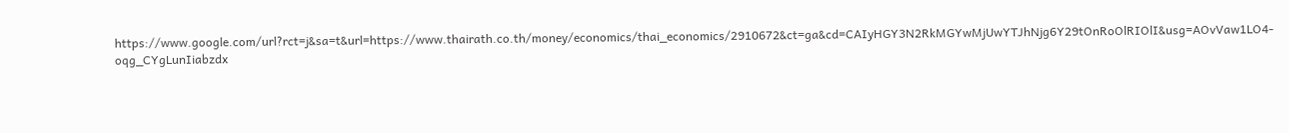https://www.google.com/url?rct=j&sa=t&url=https://www.thairath.co.th/money/economics/thai_economics/2910672&ct=ga&cd=CAIyHGY3N2RkMGYwMjUwYTJhNjg6Y29tOnRoOlRIOlI&usg=AOvVaw1LO4-oqg_CYgLunIiabzdx